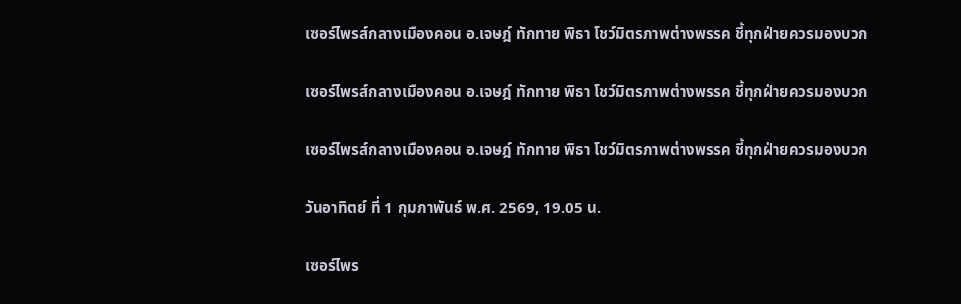เซอร์ไพรส์กลางเมืองคอน อ.เจษฎ์ ทักทาย พิธา โชว์มิตรภาพต่างพรรค ชี้ทุกฝ่ายควรมองบวก

เซอร์ไพรส์กลางเมืองคอน อ.เจษฎ์ ทักทาย พิธา โชว์มิตรภาพต่างพรรค ชี้ทุกฝ่ายควรมองบวก

เซอร์ไพรส์กลางเมืองคอน อ.เจษฎ์ ทักทาย พิธา โชว์มิตรภาพต่างพรรค ชี้ทุกฝ่ายควรมองบวก

วันอาทิตย์ ที่ 1 กุมภาพันธ์ พ.ศ. 2569, 19.05 น.

เซอร์ไพร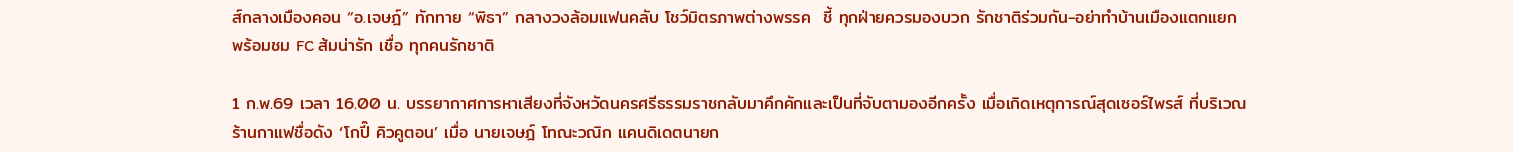ส์กลางเมืองคอน “อ.เจษฎ์” ทักทาย “พิธา” กลางวงล้อมแฟนคลับ โชว์มิตรภาพต่างพรรค  ชี้ ทุกฝ่ายควรมองบวก รักชาติร่วมกัน-อย่าทำบ้านเมืองแตกแยก พร้อมชม FC ส้มน่ารัก เชื่อ ทุกคนรักชาติ

1 ก.พ.69 เวลา 16.00 น. บรรยากาศการหาเสียงที่จังหวัดนครศรีธรรมราชกลับมาคึกคักและเป็นที่จับตามองอีกครั้ง เมื่อเกิดเหตุการณ์สุดเซอร์ไพรส์ ที่บริเวณร้านกาแฟชื่อดัง ‘โกปี๊ คิวคูตอน’ เมื่อ นายเจษฎ์ โทณะวณิก แคนดิเดตนายก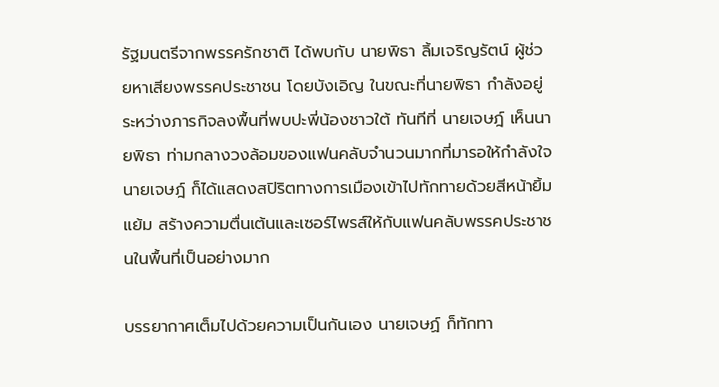รัฐมนตรีจากพรรครักชาติ ได้พบกับ นายพิธา ลิ้มเจริญรัตน์ ผู้ช่วยหาเสียงพรรคประชาชน โดยบังเอิญ ในขณะที่นายพิธา กำลังอยู่ระหว่างภารกิจลงพื้นที่พบปะพี่น้องชาวใต้ ทันทีที่ นายเจษฎ์ เห็นนายพิธา ท่ามกลางวงล้อมของแฟนคลับจำนวนมากที่มารอให้กำลังใจ นายเจษฎ์ ก็ได้แสดงสปิริตทางการเมืองเข้าไปทักทายด้วยสีหน้ายิ้มแย้ม สร้างความตื่นเต้นและเซอร์ไพรส์ให้กับแฟนคลับพรรคประชาชนในพื้นที่เป็นอย่างมาก

บรรยากาศเต็มไปด้วยความเป็นกันเอง นายเจษฏ์ ก็ทักทา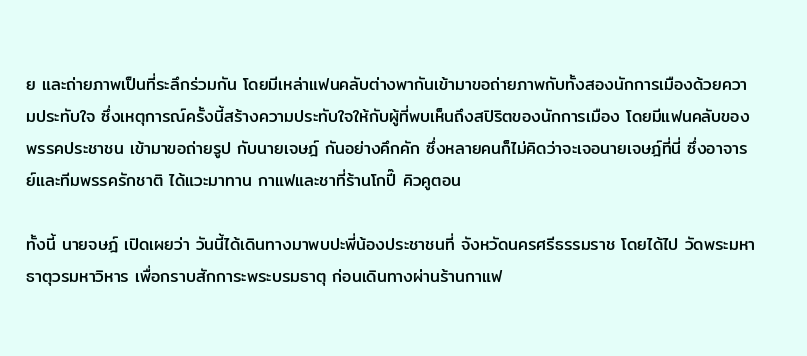ย และถ่ายภาพเป็นที่ระลึกร่วมกัน โดยมีเหล่าแฟนคลับต่างพากันเข้ามาขอถ่ายภาพกับทั้งสองนักการเมืองด้วยความประทับใจ ซึ่งเหตุการณ์ครั้งนี้สร้างความประทับใจให้กับผู้ที่พบเห็นถึงสปิริตของนักการเมือง โดยมีแฟนคลับของพรรคประชาชน เข้ามาขอถ่ายรูป กับนายเจษฎ์ กันอย่างคึกคัก ซึ่งหลายคนก็ไม่คิดว่าจะเจอนายเจษฎ์ที่นี่ ซึ่งอาจารย์และทีมพรรครักชาติ ได้แวะมาทาน กาแฟและชาที่ร้านโกปี๊ คิวคูตอน

ทั้งนี้ นายจษฎ์ เปิดเผยว่า วันนี้ได้เดินทางมาพบปะพี่น้องประชาชนที่ จังหวัดนครศรีธรรมราช โดยได้ไป วัดพระมหาธาตุวรมหาวิหาร เพื่อกราบสักการะพระบรมธาตุ ก่อนเดินทางผ่านร้านกาแฟ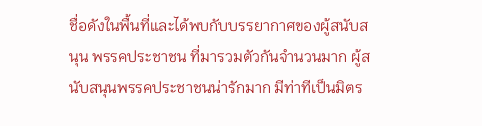ชื่อดังในพื้นที่และได้พบกับบรรยากาศของผู้สนับสนุน พรรคประชาชน ที่มารวมตัวกันจำนวนมาก ผู้สนับสนุนพรรคประชาชนน่ารักมาก มีท่าทีเป็นมิตร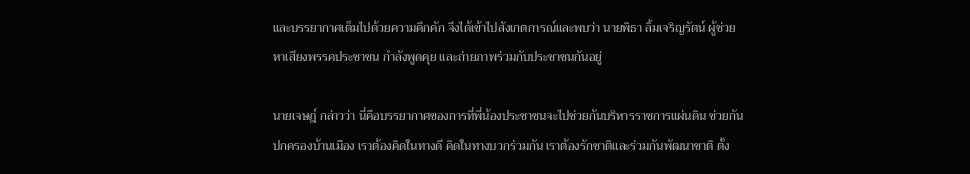และบรรยากาศเต็มไปด้วยความคึกคัก จึงได้เข้าไปสังเกตการณ์และพบว่า นายพิธา ลิ้มเจริญรัตน์ ผู้ช่วยหาเสียงพรรคประชาชน กำลังพูดคุย และถ่ายภาพร่วมกับประชาชนกันอยู่

นายเจษฎ์ กล่าวว่า นี่คือบรรยากาศของการที่พี่น้องประชาชนจะไปช่วยกันบริหารราชการแผ่นดิน ช่วยกันปกครองบ้านเมือง เราต้องคิดในทางดี คิดในทางบวกร่วมกัน เราต้องรักชาติและร่วมกันพัฒนาชาติ ตั้ง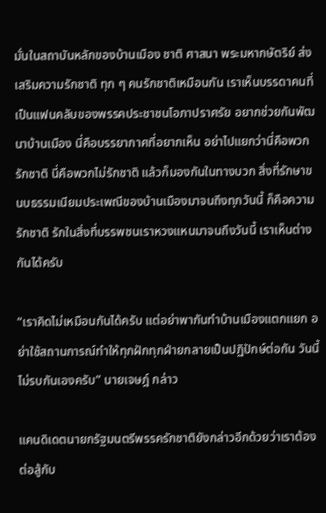มั่นในสถาบันหลักของบ้านเมือง ชาติ ศาสนา พระมหากษัตริย์ ส่งเสริมความรักชาติ ทุก ๆ คนรักชาติเหมือนกัน เราเห็นบรรดาคนที่เป็นแฟนคลับของพรรคประชาชนโอภาปราศรัย อยากช่วยกันพัฒนาบ้านเมือง นี่คือบรรยากาศที่อยากเห็น อย่าไปแยกว่านี่คือพวกรักชาติ นี่คือพวกไม่รักชาติ แล้วก็มองกันในทางบวก สิ่งที่รักษาขนบธรรมเนียมประเพณีของบ้านเมืองมาจนถึงทุกวันนี้ ก็คือความรักชาติ รักในสิ่งที่บรรพชนเราหวงแหนมาจนถึงวันนี้ เราเห็นต่างกันได้ครับ

“เราคิดไม่เหมือนกันได้ครับ แต่อย่าพากันทำบ้านเมืองแตกแยก อย่าใช้สถานการณ์ทำให้ทุกฝักทุกฝ่ายกลายเป็นปฏิปักษ์ต่อกัน วันนี้ไม่รบกันเองครับ” นายเจษฎ์ กล่าว

แคนดิเดตนายกรัฐมนตรีพรรครักชาติยังกล่าวอีกด้วยว่าเราต้องต่อสู้กับ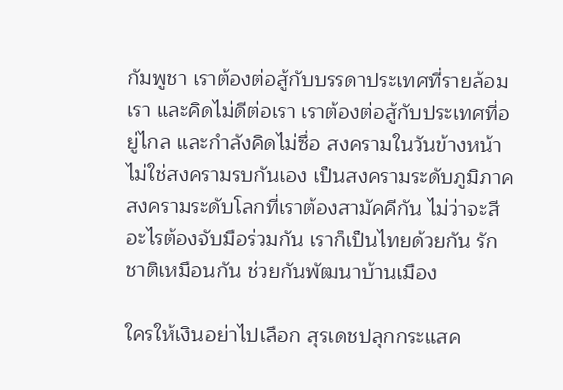กัมพูชา เราต้องต่อสู้กับบรรดาประเทศที่รายล้อมเรา และคิดไม่ดีต่อเรา เราต้องต่อสู้กับประเทศที่อยู่ไกล และกำลังคิดไม่ซื่อ สงครามในวันข้างหน้าไม่ใช่สงครามรบกันเอง เป็นสงครามระดับภูมิภาค สงครามระดับโลกที่เราต้องสามัคคีกัน ไม่ว่าจะสีอะไรต้องจับมือร่วมกัน เราก็เป็นไทยด้วยกัน รักชาติเหมือนกัน ช่วยกันพัฒนาบ้านเมือง

ใครให้เงินอย่าไปเลือก สุรเดชปลุกกระแสค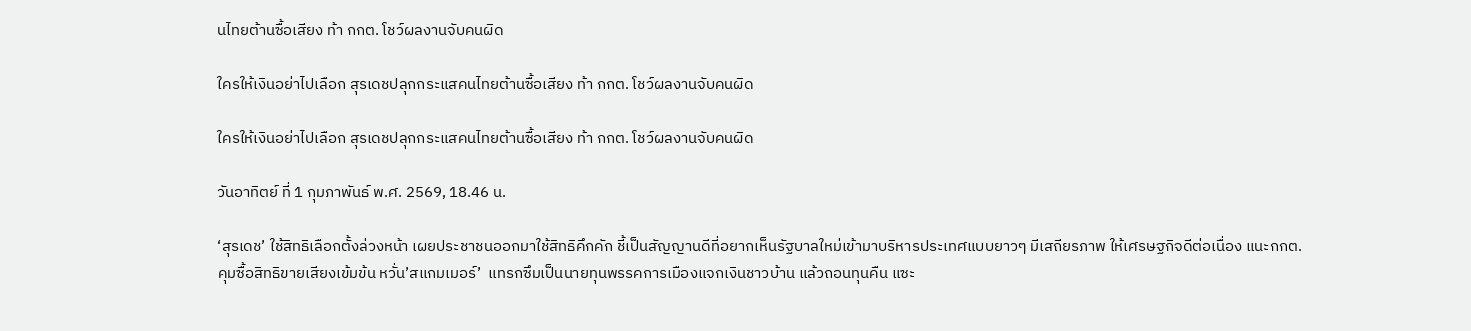นไทยต้านซื้อเสียง ท้า กกต. โชว์ผลงานจับคนผิด

ใครให้เงินอย่าไปเลือก สุรเดชปลุกกระแสคนไทยต้านซื้อเสียง ท้า กกต. โชว์ผลงานจับคนผิด

ใครให้เงินอย่าไปเลือก สุรเดชปลุกกระแสคนไทยต้านซื้อเสียง ท้า กกต. โชว์ผลงานจับคนผิด

วันอาทิตย์ ที่ 1 กุมภาพันธ์ พ.ศ. 2569, 18.46 น.

‘สุรเดช’ ใช้สิทธิเลือกตั้งล่วงหน้า เผยประชาชนออกมาใช้สิทธิคึกคัก ชี้เป็นสัญญานดีที่อยากเห็นรัฐบาลใหม่เข้ามาบริหารประเทศแบบยาวๆ มีเสถียรภาพ ให้เศรษฐกิจดีต่อเนื่อง แนะกกต.คุมซื้อสิทธิขายเสียงเข้มข้น หวั่น’สแกมเมอร์’  แทรกซึมเป็นนายทุนพรรคการเมืองแจกเงินชาวบ้าน แล้วถอนทุนคืน แซะ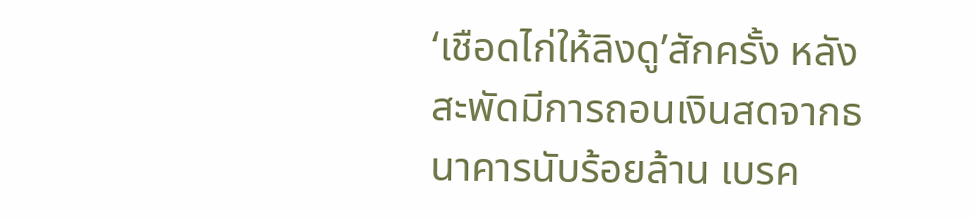‘เชือดไก่ให้ลิงดู’สักครั้ง หลังสะพัดมีการถอนเงินสดจากธนาคารนับร้อยล้าน เบรค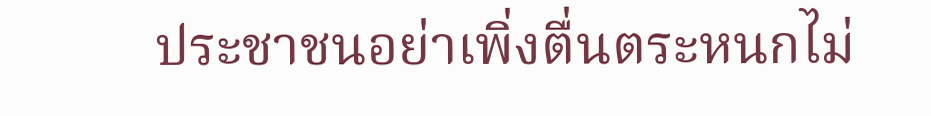ประชาชนอย่าเพิ่งตื่นตระหนกไม่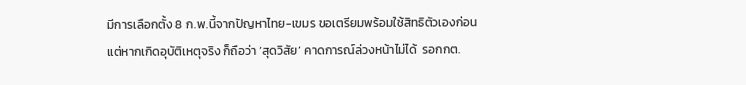มีการเลือกตั้ง 8 ก.พ.นี้จากปัญหาไทย-เขมร ขอเตรียมพร้อมใช้สิทธิตัวเองก่อน แต่หากเกิดอุบัติเหตุจริง ก็ถือว่า ‘สุดวิสัย’ คาดการณ์ล่วงหน้าไม่ได้  รอกกต.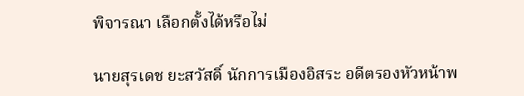พิจารณา เลือกตั้งได้หรือไม่

นายสุรเดช ยะสวัสดิ์ นักการเมืองอิสระ อดีตรองหัวหน้าพ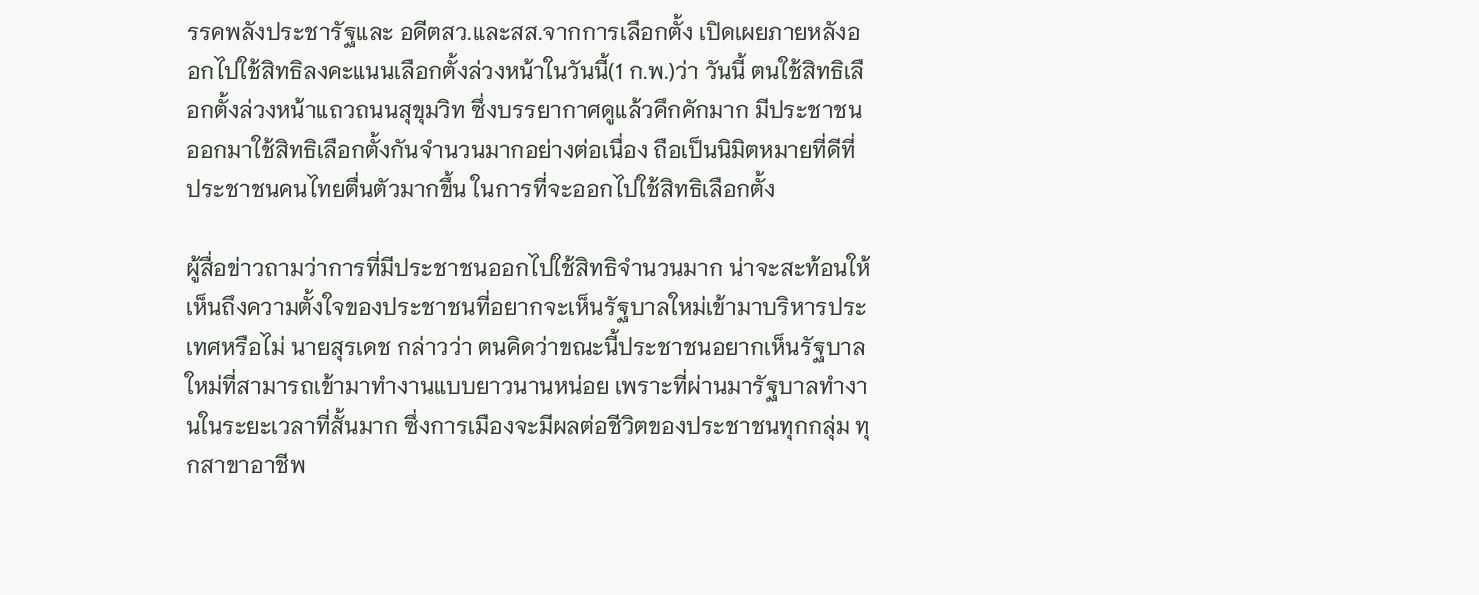รรคพลังประชารัฐและ อดีตสว.และสส.จากการเลือกตั้ง เปิดเผยภายหลังออกไปใช้สิทธิลงคะแนนเลือกตั้งล่วงหน้าในวันนี้(1 ก.พ.)ว่า วันนี้ ตนใช้สิทธิเลือกตั้งล่วงหน้าแถวถนนสุขุมวิท ซึ่งบรรยากาศดูแล้วคึกคักมาก มีประชาชนออกมาใช้สิทธิเลือกตั้งกันจำนวนมากอย่างต่อเนื่อง ถือเป็นนิมิตหมายที่ดีที่ประชาชนคนไทยตื่นตัวมากขึ้น ในการที่จะออกไปใช้สิทธิเลือกตั้ง

ผู้สื่อข่าวถามว่าการที่มีประชาชนออกไปใช้สิทธิจำนวนมาก น่าจะสะท้อนให้เห็นถึงความตั้งใจของประชาชนที่อยากจะเห็นรัฐบาลใหม่เข้ามาบริหารประเทศหรือไม่ นายสุรเดช กล่าวว่า ตนคิดว่าขณะนี้ประชาชนอยากเห็นรัฐบาลใหม่ที่สามารถเข้ามาทำงานแบบยาวนานหน่อย เพราะที่ผ่านมารัฐบาลทำงานในระยะเวลาที่สั้นมาก ซึ่งการเมืองจะมีผลต่อชีวิตของประชาชนทุกกลุ่ม ทุกสาขาอาชีพ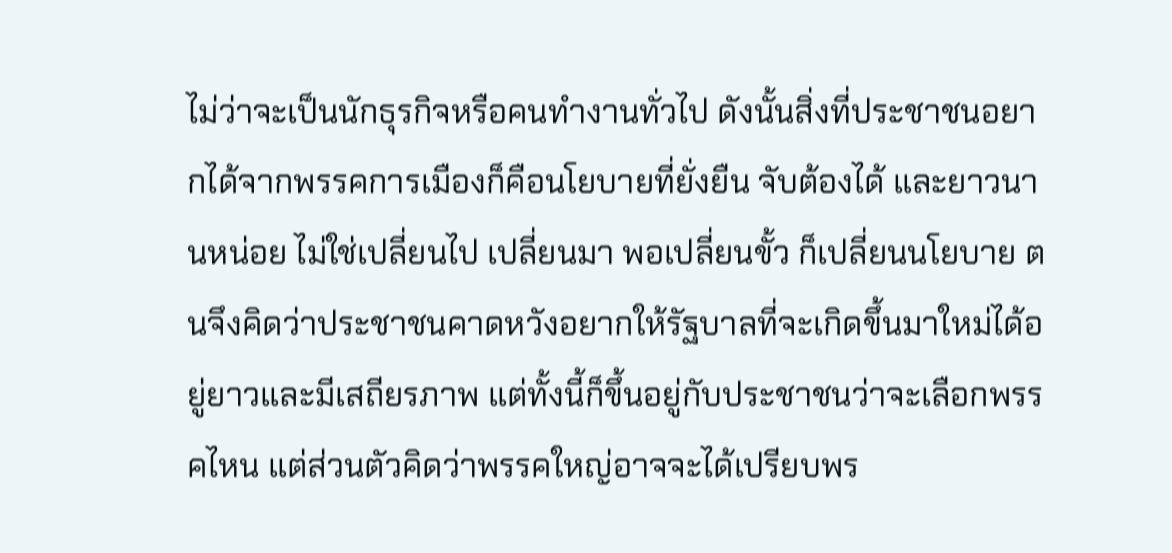ไม่ว่าจะเป็นนักธุรกิจหรือคนทำงานทั่วไป ดังนั้นสิ่งที่ประชาชนอยากได้จากพรรคการเมืองก็คือนโยบายที่ยั่งยืน จับต้องได้ และยาวนานหน่อย ไม่ใช่เปลี่ยนไป เปลี่ยนมา พอเปลี่ยนขั้ว ก็เปลี่ยนนโยบาย ตนจึงคิดว่าประชาชนคาดหวังอยากให้รัฐบาลที่จะเกิดขึ้นมาใหม่ได้อยู่ยาวและมีเสถียรภาพ แต่ทั้งนี้ก็ขึ้นอยู่กับประชาชนว่าจะเลือกพรรคไหน แต่ส่วนตัวคิดว่าพรรคใหญ่อาจจะได้เปรียบพร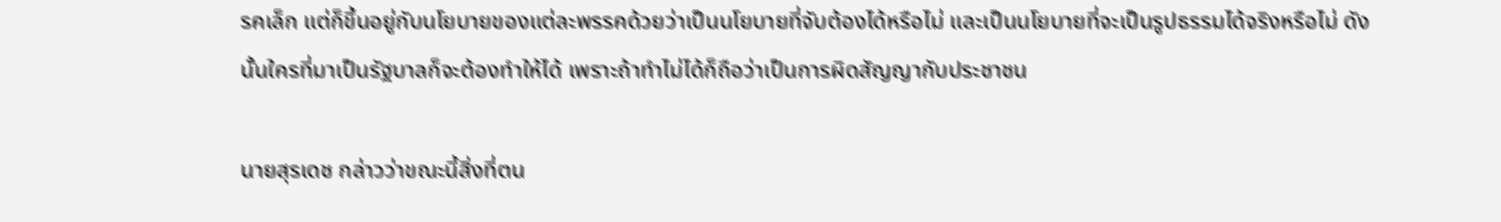รคเล็ก แต่ก็ขึ้นอยู่กับนโยบายของแต่ละพรรคด้วยว่าเป็นนโยบายที่จับต้องได้หรือไม่ และเป็นนโยบายที่จะเป็นรูปธรรมได้จริงหรือไม่ ดังนั้นใครที่มาเป็นรัฐบาลก็จะต้องทำให้ได้ เพราะถ้าทำไม่ได้ก็ถือว่าเป็นการผิดสัญญากับประชาชน

นายสุรเดช กล่าวว่าขณะนี้สิ่งที่ตน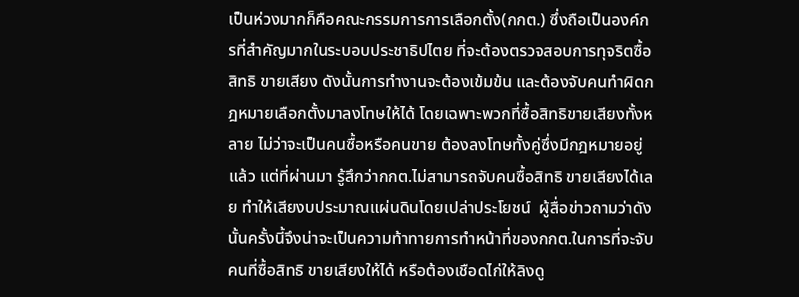เป็นห่วงมากก็คือคณะกรรมการการเลือกตั้ง(กกต.) ซึ่งถือเป็นองค์กรที่สำคัญมากในระบอบประชาธิปไตย ที่จะต้องตรวจสอบการทุจริตซื้อสิทธิ ขายเสียง ดังนั้นการทำงานจะต้องเข้มข้น และต้องจับคนทำผิดกฎหมายเลือกตั้งมาลงโทษให้ได้ โดยเฉพาะพวกที่ซื้อสิทธิขายเสียงทั้งหลาย ไม่ว่าจะเป็นคนซื้อหรือคนขาย ต้องลงโทษทั้งคู่ซึ่งมีกฎหมายอยู่แล้ว แต่ที่ผ่านมา รู้สึกว่ากกต.ไม่สามารถจับคนซื้อสิทธิ ขายเสียงได้เลย ทำให้เสียงบประมาณแผ่นดินโดยเปล่าประโยชน์  ผู้สื่อข่าวถามว่าดังนั้นครั้งนี้จึงน่าจะเป็นความท้าทายการทำหน้าที่ของกกต.ในการที่จะจับคนที่ซื้อสิทธิ ขายเสียงให้ได้ หรือต้องเชือดไก่ให้ลิงดู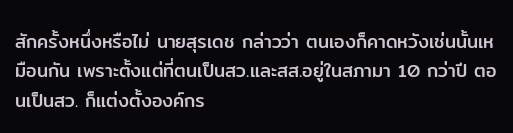สักครั้งหนึ่งหรือไม่ นายสุรเดช กล่าวว่า ตนเองก็คาดหวังเช่นนั้นเหมือนกัน เพราะตั้งแต่ที่ตนเป็นสว.และสส.อยู่ในสภามา 10 กว่าปี ตอนเป็นสว. ก็แต่งตั้งองค์กร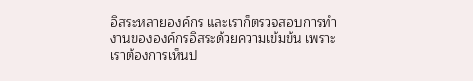อิสระหลายองค์กร และเราก็ตรวจสอบการทำงานขององค์กรอิสระด้วยความเข้มข้น เพราะเราต้องการเห็นป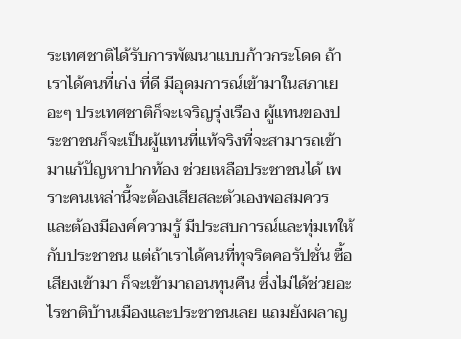ระเทศชาติได้รับการพัฒนาแบบก้าวกระโดด ถ้าเราได้คนที่เก่ง ที่ดี มีอุดมการณ์เข้ามาในสภาเยอะๆ ประเทศชาติก็จะเจริญรุ่งเรือง ผู้แทนของประชาชนก็จะเป็นผู้แทนที่แท้จริงที่จะสามารถเข้ามาแก้ปัญหาปากท้อง ช่วยเหลือประชาชนได้ เพราะคนเหล่านี้จะต้องเสียสละตัวเองพอสมควร และต้องมีองค์ความรู้ มีประสบการณ์และทุ่มเทให้กับประชาชน แต่ถ้าเราได้คนที่ทุจริตคอรัปชั่น ซื้อเสียงเข้ามา ก็จะเข้ามาถอนทุนคืน ซึ่งไม่ได้ช่วยอะไรชาติบ้านเมืองและประชาชนเลย แถมยังผลาญ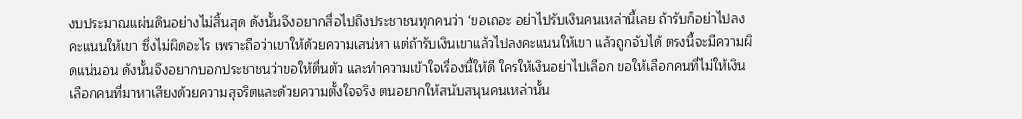งบประมาณแผ่นดินอย่างไม่สิ้นสุด ดังนั้นจึงอยากสื่อไปถึงประชาชนทุกคนว่า ‘ขอเถอะ อย่าไปรับเงินคนเหล่านี้เลย ถ้ารับก็อย่าไปลงคะแนนให้เขา ซึ่งไม่ผิดอะไร เพราะถือว่าเขาให้ด้วยความเสน่หา แต่ถ้ารับเงินเขาแล้วไปลงคะแนนให้เขา แล้วถูกจับได้ ตรงนี้จะมีความผิดแน่นอน ดังนั้นจึงอยากบอกประชาชนว่าขอให้ตื่นตัว และทำความเข้าใจเรื่องนี้ให้ดี ใครให้เงินอย่าไปเลือก ขอให้เลือกคนที่ไม่ให้เงิน  เลือกคนที่มาหาเสียงด้วยความสุจริตและด้วยความตั้งใจจริง ตนอยากให้สนับสนุนคนเหล่านั้น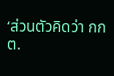‘ส่วนตัวคิดว่า กกต.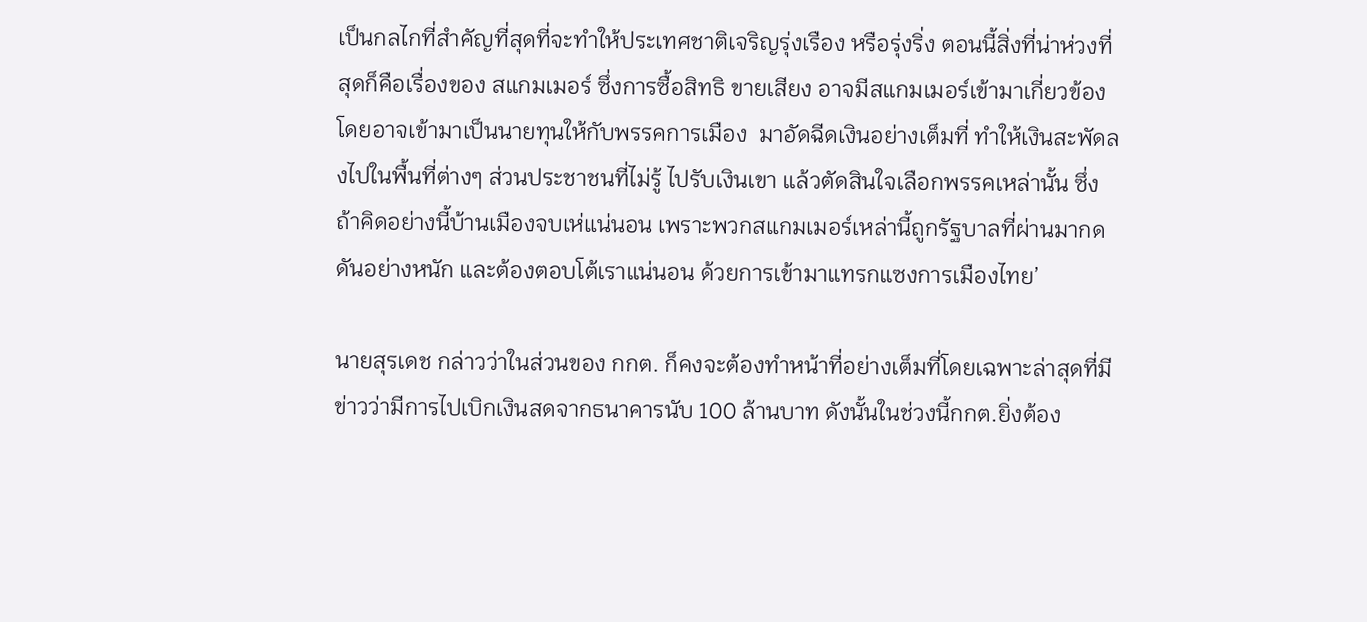เป็นกลไกที่สำคัญที่สุดที่จะทำให้ประเทศชาติเจริญรุ่งเรือง หรือรุ่งริ่ง ตอนนี้สิ่งที่น่าห่วงที่สุดก็คือเรื่องของ สแกมเมอร์ ซึ่งการซื้อสิทธิ ขายเสียง อาจมีสแกมเมอร์เข้ามาเกี่ยวข้อง โดยอาจเข้ามาเป็นนายทุนให้กับพรรคการเมือง  มาอัดฉีดเงินอย่างเต็มที่ ทำให้เงินสะพัดลงไปในพื้นที่ต่างๆ ส่วนประชาชนที่ไม่รู้ ไปรับเงินเขา แล้วตัดสินใจเลือกพรรคเหล่านั้น ซึ่งถ้าคิดอย่างนี้บ้านเมืองจบเห่แน่นอน เพราะพวกสแกมเมอร์เหล่านี้ถูกรัฐบาลที่ผ่านมากดดันอย่างหนัก และต้องตอบโต้เราแน่นอน ด้วยการเข้ามาแทรกแซงการเมืองไทย’

นายสุรเดช กล่าวว่าในส่วนของ กกต. ก็คงจะต้องทำหน้าที่อย่างเต็มที่โดยเฉพาะล่าสุดที่มีข่าวว่ามีการไปเบิกเงินสดจากธนาคารนับ 100 ล้านบาท ดังนั้นในช่วงนี้กกต.ยิ่งต้อง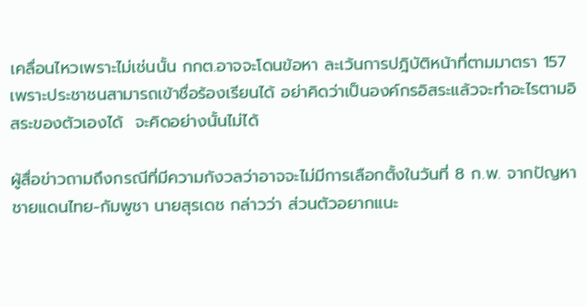เคลื่อนไหวเพราะไม่เช่นนั้น กกต.อาจจะโดนข้อหา ละเว้นการปฎิบัติหน้าที่ตามมาตรา 157 เพราะประชาชนสามารถเข้าชื่อร้องเรียนได้ อย่าคิดว่าเป็นองค์กรอิสระแล้วจะทำอะไรตามอิสระของตัวเองได้  จะคิดอย่างนั้นไม่ได้

ผู้สื่อข่าวถามถึงกรณีที่มีความกังวลว่าอาจจะไม่มีการเลือกตั้งในวันที่ 8 ก.พ. จากปัญหาชายแดนไทย-กัมพูชา นายสุรเดช กล่าวว่า ส่วนตัวอยากแนะ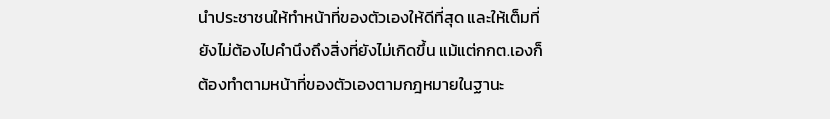นำประชาชนให้ทำหน้าที่ของตัวเองให้ดีที่สุด และให้เต็มที่ ยังไม่ต้องไปคำนึงถึงสิ่งที่ยังไม่เกิดขึ้น แม้แต่กกต.เองก็ต้องทำตามหน้าที่ของตัวเองตามกฎหมายในฐานะ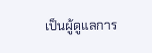เป็นผู้ดูแลการ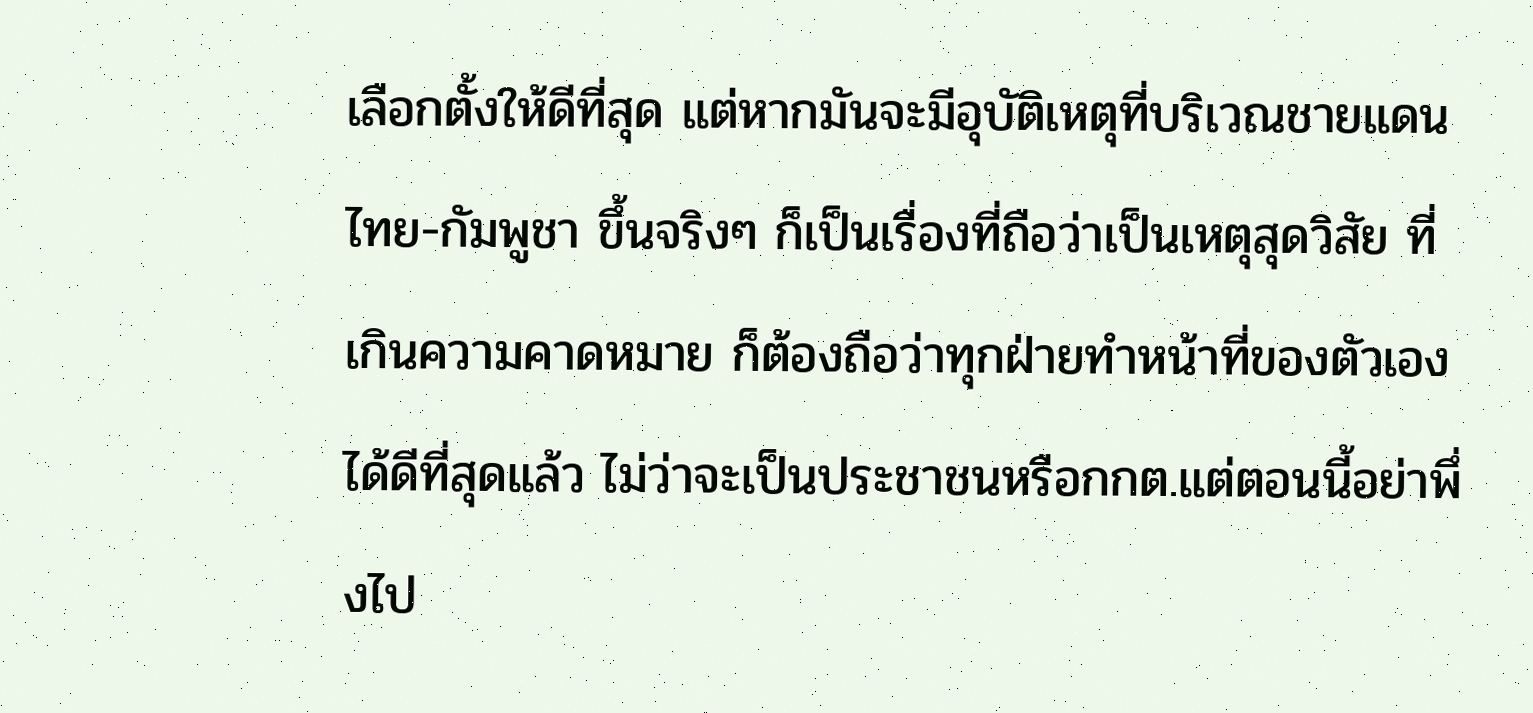เลือกตั้งให้ดีที่สุด แต่หากมันจะมีอุบัติเหตุที่บริเวณชายแดนไทย-กัมพูชา ขึ้นจริงๆ ก็เป็นเรื่องที่ถือว่าเป็นเหตุสุดวิสัย ที่เกินความคาดหมาย ก็ต้องถือว่าทุกฝ่ายทำหน้าที่ของตัวเองได้ดีที่สุดแล้ว ไม่ว่าจะเป็นประชาชนหรือกกต.แต่ตอนนี้อย่าพึ่งไป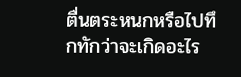ตื่นตระหนกหรือไปทึกทักว่าจะเกิดอะไร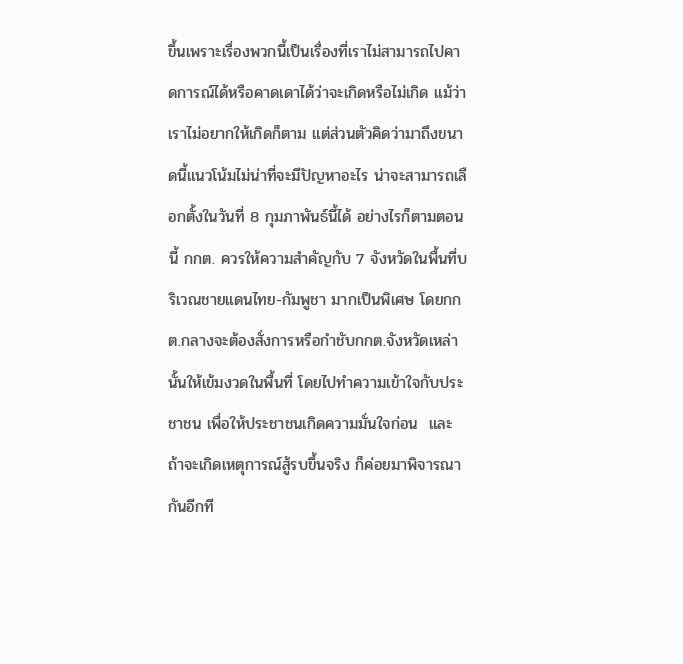ขึ้นเพราะเรื่องพวกนี้เป็นเรื่องที่เราไม่สามารถไปคาดการณ์ได้หรือคาดเดาได้ว่าจะเกิดหรือไม่เกิด แม้ว่าเราไม่อยากให้เกิดก็ตาม แต่ส่วนตัวคิดว่ามาถึงขนาดนี้แนวโน้มไม่น่าที่จะมีปัญหาอะไร น่าจะสามารถเลือกตั้งในวันที่ 8 กุมภาพันธ์นี้ได้ อย่างไรก็ตามตอนนี้ กกต. ควรให้ความสำคัญกับ 7 จังหวัดในพื้นที่บริเวณชายแดนไทย-กัมพูชา มากเป็นพิเศษ โดยกกต.กลางจะต้องสั่งการหรือกำชับกกต.จังหวัดเหล่านั้นให้เข้มงวดในพื้นที่ โดยไปทำความเข้าใจกับประชาชน เพื่อให้ประชาชนเกิดความมั่นใจก่อน  และถ้าจะเกิดเหตุการณ์สู้รบขึ้นจริง ก็ค่อยมาพิจารณากันอีกที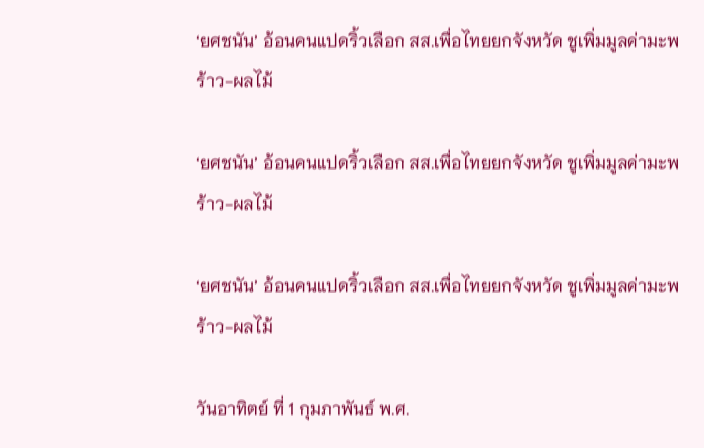‘ยศชนัน’ อ้อนคนแปดริ้วเลือก สส.เพื่อไทยยกจังหวัด ชูเพิ่มมูลค่ามะพร้าว-ผลไม้

‘ยศชนัน’ อ้อนคนแปดริ้วเลือก สส.เพื่อไทยยกจังหวัด ชูเพิ่มมูลค่ามะพร้าว-ผลไม้

‘ยศชนัน’ อ้อนคนแปดริ้วเลือก สส.เพื่อไทยยกจังหวัด ชูเพิ่มมูลค่ามะพร้าว-ผลไม้

วันอาทิตย์ ที่ 1 กุมภาพันธ์ พ.ศ.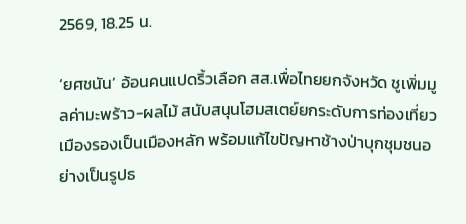2569, 18.25 น.

‘ยศชนัน’ อ้อนคนแปดริ้วเลือก สส.เพื่อไทยยกจังหวัด ชูเพิ่มมูลค่ามะพร้าว-ผลไม้ สนับสนุนโฮมสเตย์ยกระดับการท่องเที่ยวเมืองรองเป็นเมืองหลัก พร้อมแก้ไขปัญหาช้างป่าบุกชุมชนอย่างเป็นรูปธ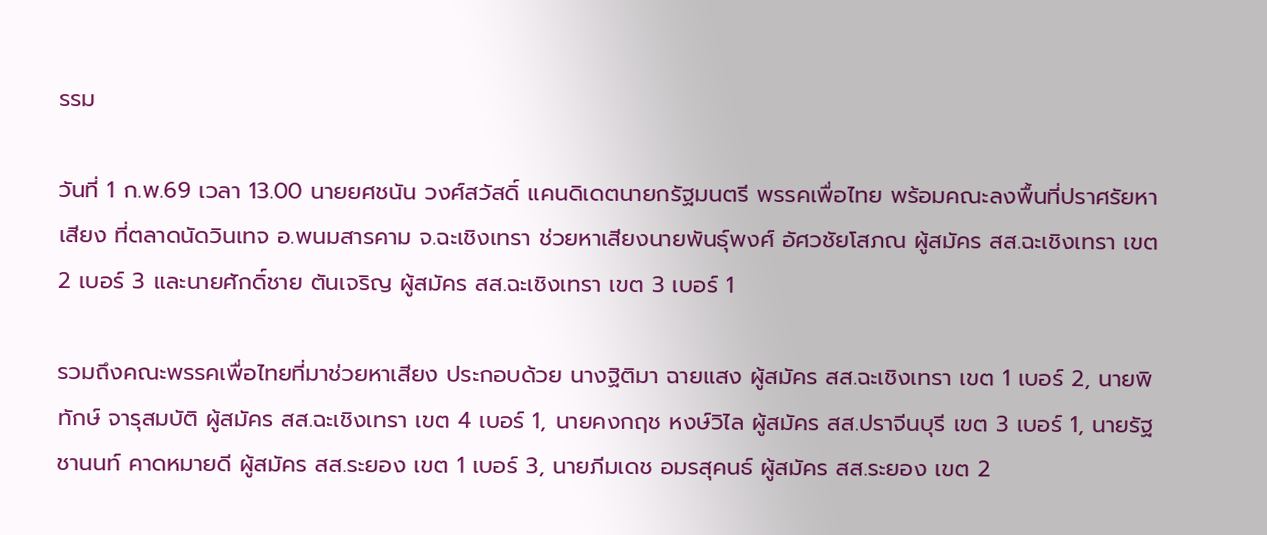รรม

วันที่ 1 ก.พ.69 เวลา 13.00 นายยศชนัน วงศ์สวัสดิ์ แคนดิเดตนายกรัฐมนตรี พรรคเพื่อไทย พร้อมคณะลงพื้นที่ปราศรัยหาเสียง ที่ตลาดนัดวินเทจ อ.พนมสารคาม จ.ฉะเชิงเทรา ช่วยหาเสียงนายพันธุ์พงศ์ อัศวชัยโสภณ ผู้สมัคร สส.ฉะเชิงเทรา เขต 2 เบอร์ 3 และนายศักดิ์ชาย ตันเจริญ ผู้สมัคร สส.ฉะเชิงเทรา เขต 3 เบอร์ 1

รวมถึงคณะพรรคเพื่อไทยที่มาช่วยหาเสียง ประกอบด้วย นางฐิติมา ฉายแสง ผู้สมัคร สส.ฉะเชิงเทรา เขต 1 เบอร์ 2, นายพิทักษ์ จารุสมบัติ ผู้สมัคร สส.ฉะเชิงเทรา เขต 4 เบอร์ 1, นายคงกฤช หงษ์วิไล ผู้สมัคร สส.ปราจีนบุรี เขต 3 เบอร์ 1, นายรัฐชานนท์ คาดหมายดี ผู้สมัคร สส.ระยอง เขต 1 เบอร์ 3, นายภีมเดช อมรสุคนธ์ ผู้สมัคร สส.ระยอง เขต 2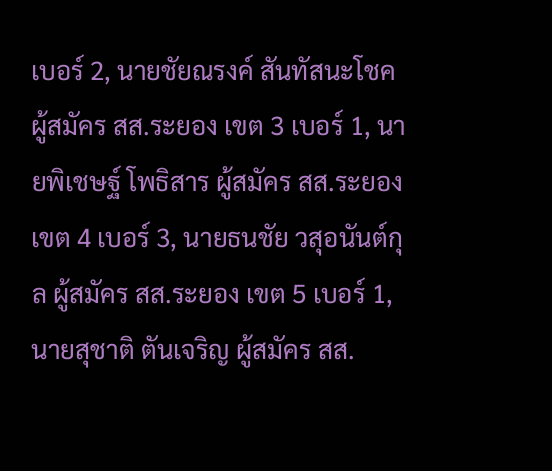เบอร์ 2, นายชัยณรงค์ สันทัสนะโชค ผู้สมัคร สส.ระยอง เขต 3 เบอร์ 1, นายพิเชษฐ์ โพธิสาร ผู้สมัคร สส.ระยอง เขต 4 เบอร์ 3, นายธนชัย วสุอนันต์กุล ผู้สมัคร สส.ระยอง เขต 5 เบอร์ 1, นายสุชาติ ตันเจริญ ผู้สมัคร สส.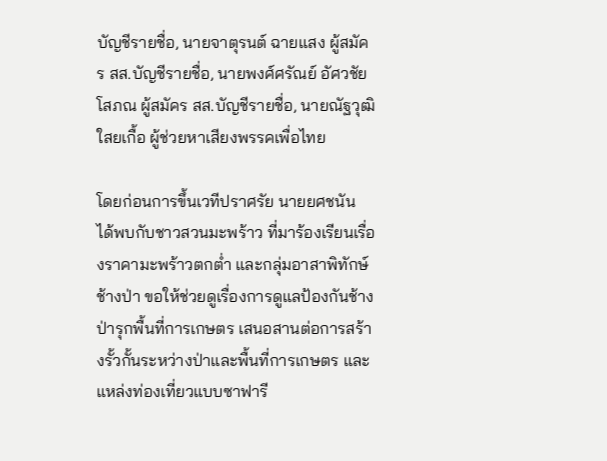บัญชีรายชื่อ, นายจาตุรนต์ ฉายแสง ผู้สมัคร สส.บัญชีรายชื่อ, นายพงศ์ศรัณย์ อัศวชัยโสภณ ผู้สมัคร สส.บัญชีรายชื่อ, นายณัฐวุฒิ ใสยเกื้อ ผู้ช่วยหาเสียงพรรคเพื่อไทย

โดยก่อนการขึ้นเวทีปราศรัย นายยศชนัน ได้พบกับชาวสวนมะพร้าว ที่มาร้องเรียนเรื่องราคามะพร้าวตกต่ำ และกลุ่มอาสาพิทักษ์ช้างป่า ขอให้ช่วยดูเรื่องการดูแลป้องกันช้างป่ารุกพื้นที่การเกษตร เสนอสานต่อการสร้างรั้วกั้นระหว่างป่าและพื้นที่การเกษตร และแหล่งท่องเที่ยวแบบซาฟารี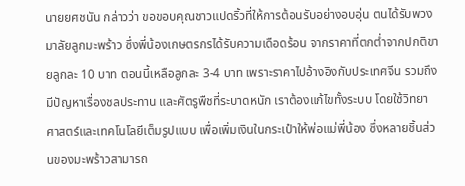นายยศชนัน กล่าวว่า ขอขอบคุณชาวแปดริ้วที่ให้การต้อนรับอย่างอบอุ่น ตนได้รับพวงมาลัยลูกมะพร้าว ซึ่งพี่น้องเกษตรกรได้รับความเดือดร้อน จากราคาที่ตกต่ำจากปกติขายลูกละ 10 บาท ตอนนี้เหลือลูกละ 3-4 บาท เพราะราคาไปอ้างอิงกับประเทศจีน รวมถึงมีปัญหาเรื่องชลประทาน และศัตรูพืชที่ระบาดหนัก เราต้องแก้ไขทั้งระบบ โดยใช้วิทยาศาสตร์และเทคโนโลยีเต็มรูปแบบ เพื่อเพิ่มเงินในกระเป๋าให้พ่อแม่พี่น้อง ซึ่งหลายชิ้นส่วนของมะพร้าวสามารถ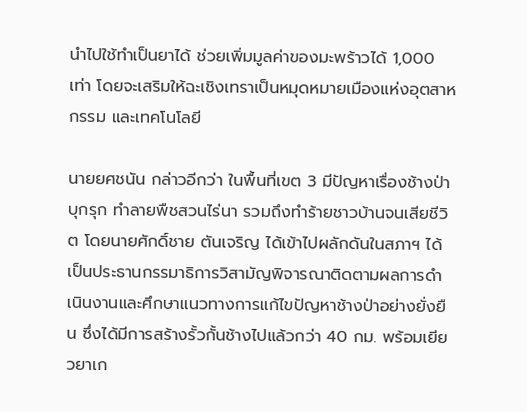นำไปใช้ทำเป็นยาได้ ช่วยเพิ่มมูลค่าของมะพร้าวได้ 1,000 เท่า โดยจะเสริมให้ฉะเชิงเทราเป็นหมุดหมายเมืองแห่งอุตสาหกรรม และเทคโนโลยี

นายยศชนัน กล่าวอีกว่า ในพื้นที่เขต 3 มีปัญหาเรื่องช้างป่าบุกรุก ทำลายพืชสวนไร่นา รวมถึงทำร้ายชาวบ้านจนเสียชีวิต โดยนายศักดิ์ชาย ตันเจริญ ได้เข้าไปผลักดันในสภาฯ ได้เป็นประธานกรรมาธิการวิสามัญพิจารณาติดตามผลการดำเนินงานและศึกษาแนวทางการแก้ไขปัญหาช้างป่าอย่างยั่งยืน ซึ่งได้มีการสร้างรั้วกั้นช้างไปแล้วกว่า 40 กม. พร้อมเยียวยาเก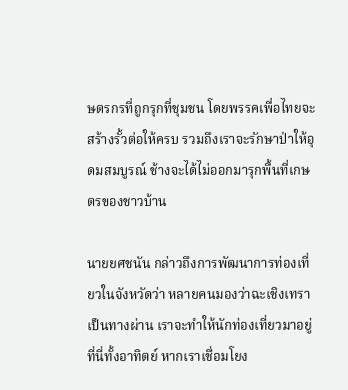ษตรกรที่ถูกรุกที่ชุมชน โดยพรรคเพื่อไทยจะสร้างรั้วต่อให้ครบ รวมถึงเราจะรักษาป่าให้อุดมสมบูรณ์ ช้างจะได้ไม่ออกมารุกพื้นที่เกษตรของชาวบ้าน

นายยศชนัน กล่าวถึงการพัฒนาการท่องเที่ยวในจังหวัดว่า หลายคนมองว่าฉะเชิงเทราเป็นทางผ่าน เราจะทำให้นักท่องเที่ยวมาอยู่ที่นี่ทั้งอาทิตย์ หากเราเชื่อมโยง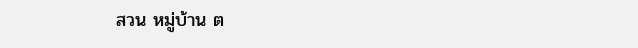สวน หมู่บ้าน ต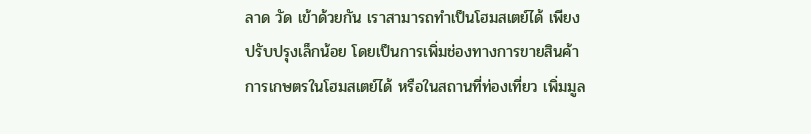ลาด วัด เข้าด้วยกัน เราสามารถทำเป็นโฮมสเตย์ได้ เพียงปรับปรุงเล็กน้อย โดยเป็นการเพิ่มช่องทางการขายสินค้าการเกษตรในโฮมสเตย์ได้ หรือในสถานที่ท่องเที่ยว เพิ่มมูล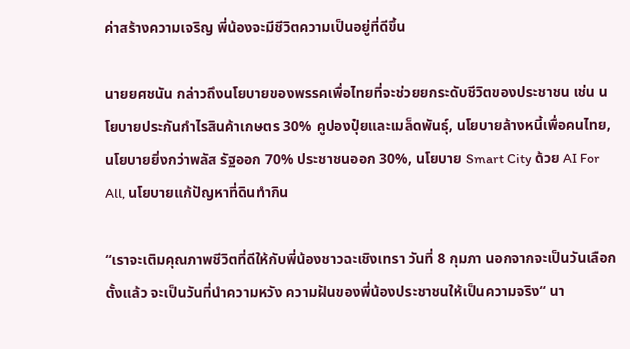ค่าสร้างความเจริญ พี่น้องจะมีชีวิตความเป็นอยู่ที่ดีขึ้น

นายยศชนัน กล่าวถึงนโยบายของพรรคเพื่อไทยที่จะช่วยยกระดับชีวิตของประชาชน เช่น นโยบายประกันกำไรสินค้าเกษตร 30% คูปองปุ๋ยและเมล็ดพันธุ์, นโยบายล้างหนี้เพื่อคนไทย, นโยบายยิ่งกว่าพลัส รัฐออก 70% ประชาชนออก 30%, นโยบาย Smart City ด้วย AI For All, นโยบายแก้ปัญหาที่ดินทำกิน

“เราจะเติมคุณภาพชีวิตที่ดีให้กับพี่น้องชาวฉะเชิงเทรา วันที่ 8 กุมภา นอกจากจะเป็นวันเลือกตั้งแล้ว จะเป็นวันที่นำความหวัง ความฝันของพี่น้องประชาชนให้เป็นความจริง“ นา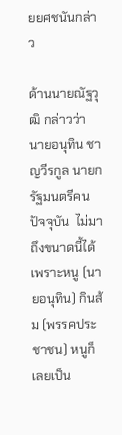ยยศชนันกล่าว

ด้านนายณัฐวุฒิ กล่าวว่า นายอนุทิน ชาญวีรกูล นายกรัฐมนตรีคนปัจจุบัน  ไม่มาถึงขนาดนี้ได้ เพราะหนู (นายอนุทิน) กินส้ม (พรรคประชาชน) หนูก็เลยเป็น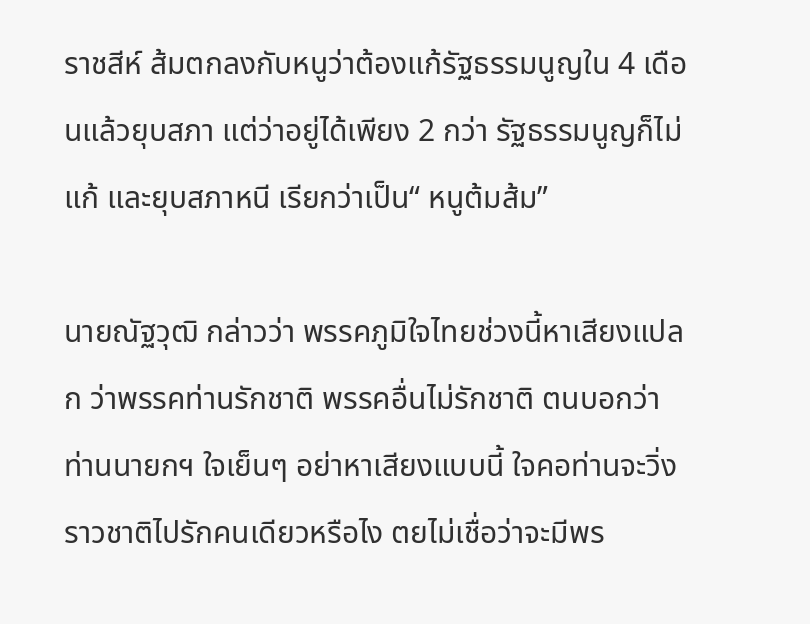ราชสีห์ ส้มตกลงกับหนูว่าต้องแก้รัฐธรรมนูญใน 4 เดือนแล้วยุบสภา แต่ว่าอยู่ได้เพียง 2 กว่า รัฐธรรมนูญก็ไม่แก้ และยุบสภาหนี เรียกว่าเป็น“ หนูต้มส้ม”

นายณัฐวุฒิ กล่าวว่า พรรคภูมิใจไทยช่วงนี้หาเสียงแปลก ว่าพรรคท่านรักชาติ พรรคอื่นไม่รักชาติ ตนบอกว่าท่านนายกฯ ใจเย็นๆ อย่าหาเสียงแบบนี้ ใจคอท่านจะวิ่งราวชาติไปรักคนเดียวหรือไง ตยไม่เชื่อว่าจะมีพร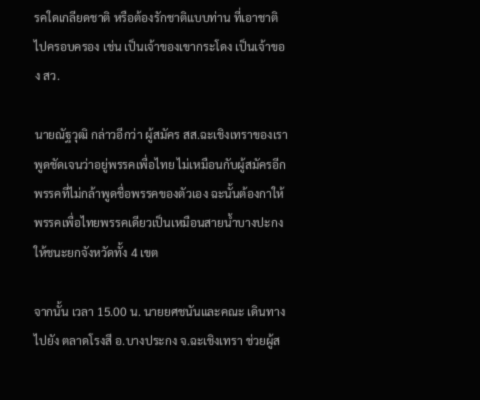รคใดเกลียดชาติ หรือต้องรักชาติแบบท่าน ที่เอาชาติไปครอบครอง เช่น เป็นเจ้าของเขากระโดง เป็นเจ้าของ สว.

นายณัฐวุฒิ กล่าวอีกว่า ผู้สมัคร สส.ฉะเชิงเทราของเราพูดชัดเจนว่าอยู่พรรคเพื่อไทย ไม่เหมือนกับผู้สมัครอีกพรรคที่ไม่กล้าพูดชื่อพรรคของตัวเอง ฉะนั้นต้องกาให้พรรคเพื่อไทยพรรคเดียวเป็นเหมือนสายน้ำบางปะกง ให้ชนะยกจังหวัดทั้ง 4 เขต

จากนั้น เวลา 15.00 น. นายยศชนันและคณะ เดินทางไปยัง ตลาดโรงสี อ.บางประกง จ.ฉะเชิงเทรา ช่วยผู้ส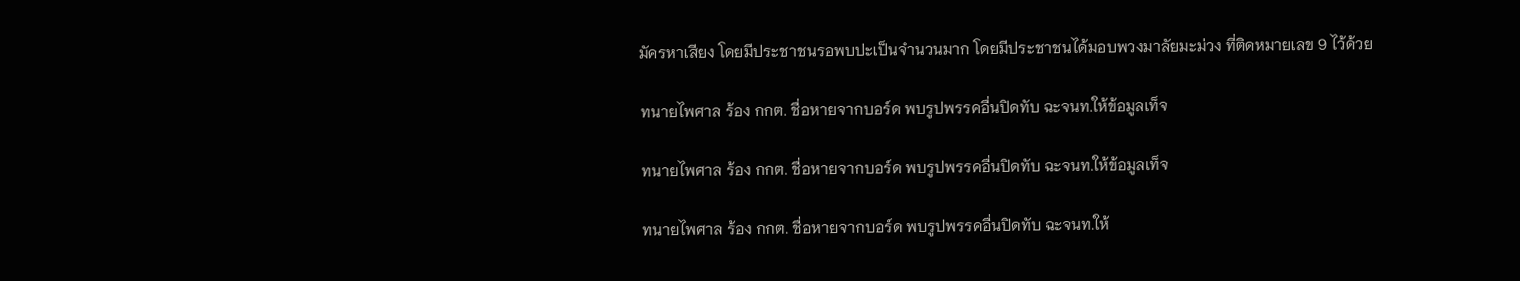มัครหาเสียง โดยมีประชาชนรอพบปะเป็นจำนวนมาก โดยมีประชาชนได้มอบพวงมาลัยมะม่วง ที่ติดหมายเลข 9 ไว้ด้วย

ทนายไพศาล ร้อง กกต. ชื่อหายจากบอร์ด พบรูปพรรคอื่นปิดทับ ฉะจนท.ให้ข้อมูลเท็จ

ทนายไพศาล ร้อง กกต. ชื่อหายจากบอร์ด พบรูปพรรคอื่นปิดทับ ฉะจนท.ให้ข้อมูลเท็จ

ทนายไพศาล ร้อง กกต. ชื่อหายจากบอร์ด พบรูปพรรคอื่นปิดทับ ฉะจนท.ให้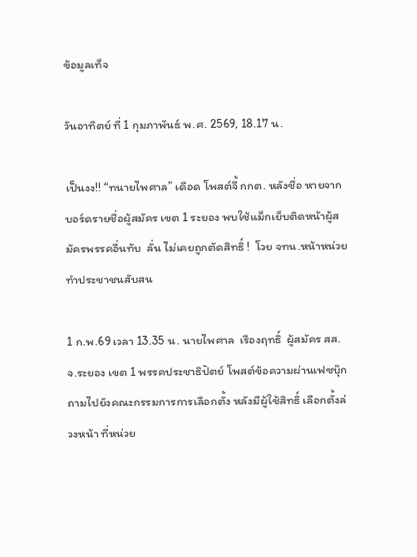ข้อมูลเท็จ

วันอาทิตย์ ที่ 1 กุมภาพันธ์ พ.ศ. 2569, 18.17 น.

เป็นงง!! “ทนายไพศาล” เดือด โพสต์จี้ กกต. หลังชื่อ หายจากบอร์ดรายชื่อผู้สมัคร เขต 1 ระยอง พบใช้แม็กเย็บติดหน้าผู้สมัครพรรคอื่นทับ  ลั่น ไม่เคยถูกตัดสิทธิ์ !  โวย จทน.หน้าหน่วยทำประชาชนสับสน

1 ก.พ.69 เวลา 13.35 น. นายไพศาล  เรืองฤทธิ์  ผู้สมัคร สส.จ.ระยอง เขต 1 พรรคประชาธิปัตย์ โพสต์ข้อความผ่านเฟซบุ๊ก ถามไปยังคณะกรรมการการเลือกตั้ง หลังมีผู้ใช้สิทธิ์ เลือกตั้งล่วงหน้า ที่หน่วย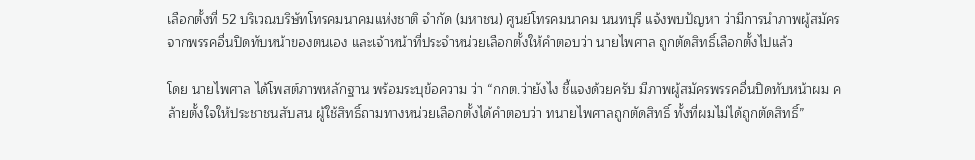เลือกตั้งที่ 52 บริเวณบริษัทโทรคมนาคมแห่งชาติ จำกัด (มหาชน) ศูนย์โทรคมนาคม นนทบุรี แจ้งพบปัญหา ว่ามีการนำภาพผู้สมัครจากพรรคอื่นปิดทับหน้าของตนเอง และเจ้าหน้าที่ประจำหน่วยเลือกตั้งให้คำตอบว่า นายไพศาล ถูกตัดสิทธิ์เลือกตั้งไปแล้ว

โดย นายไพศาล ได้โพสต์ภาพหลักฐาน พร้อมระบุข้อความ ว่า “กกต.ว่ายังไง ชี้แจงด้วยครับ มีภาพผู้สมัครพรรคอื่นปิดทับหน้าผม คล้ายตั้งใจให้ประชาชนสับสน ผู้ใช้สิทธิ์ถามทางหน่วยเลือกตั้งได้คำตอบว่า ทนายไพศาลถูกตัดสิทธิ์ ทั้งที่ผมไม่ได้ถูกตัดสิทธิ์”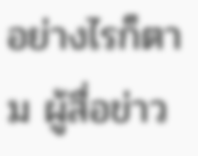อย่างไรก็ตาม ผู้สื่อข่าว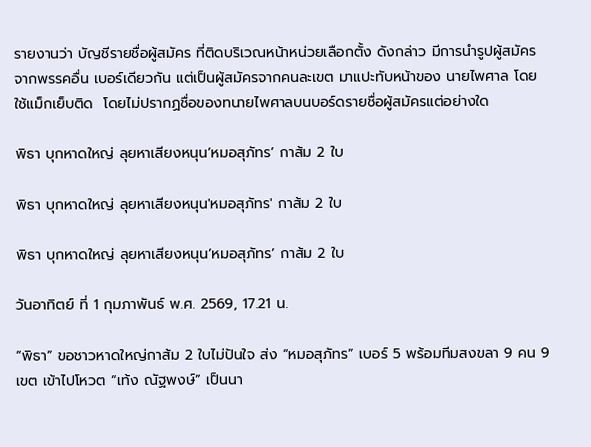รายงานว่า บัญชีรายชื่อผู้สมัคร ที่ติดบริเวณหน้าหน่วยเลือกตั้ง ดังกล่าว มีการนำรูปผู้สมัครจากพรรคอื่น เบอร์เดียวกัน แต่เป็นผู้สมัครจากคนละเขต มาแปะทับหน้าของ นายไพศาล โดยใช้แม็กเย็บติด  โดยไม่ปรากฏชื่อของทนายไพศาลบนบอร์ดรายชื่อผู้สมัครแต่อย่างใด

พิธา บุกหาดใหญ่ ลุยหาเสียงหนุน’หมอสุภัทร’ กาส้ม 2 ใบ

พิธา บุกหาดใหญ่ ลุยหาเสียงหนุน'หมอสุภัทร' กาส้ม 2 ใบ

พิธา บุกหาดใหญ่ ลุยหาเสียงหนุน’หมอสุภัทร’ กาส้ม 2 ใบ

วันอาทิตย์ ที่ 1 กุมภาพันธ์ พ.ศ. 2569, 17.21 น.

“พิธา” ขอชาวหาดใหญ่กาส้ม 2 ใบไม่ปันใจ ส่ง “หมอสุภัทร” เบอร์ 5 พร้อมทีมสงขลา 9 คน 9 เขต เข้าไปโหวต “เท้ง ณัฐพงษ์” เป็นนา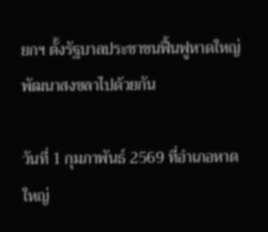ยกฯ ตั้งรัฐบาลประชาชนฟื้นฟูหาดใหญ่พัฒนาสงขลาไปด้วยกัน

วันที่ 1 กุมภาพันธ์ 2569 ที่อำเภอหาดใหญ่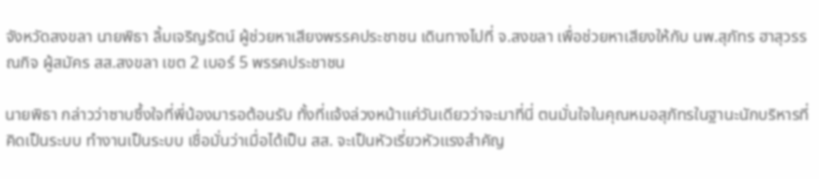จังหวัดสงขลา นายพิธา ลิ้มเจริญรัตน์ ผู้ช่วยหาเสียงพรรคประชาชน เดินทางไปที่ จ.สงขลา เพื่อช่วยหาเสียงให้กับ นพ.สุภัทร ฮาสุวรรณกิจ ผู้สมัคร สส.สงขลา เขต 2 เบอร์ 5 พรรคประชาชน

นายพิธา กล่าวว่าซาบซึ้งใจที่พี่น้องมารอต้อนรับ ทั้งที่แจ้งล่วงหน้าแค่วันเดียวว่าจะมาที่นี่ ตนมั่นใจในคุณหมอสุภัทรในฐานะนักบริหารที่คิดเป็นระบบ ทำงานเป็นระบบ เชื่อมั่นว่าเมื่อได้เป็น สส. จะเป็นหัวเรี่ยวหัวแรงสำคัญ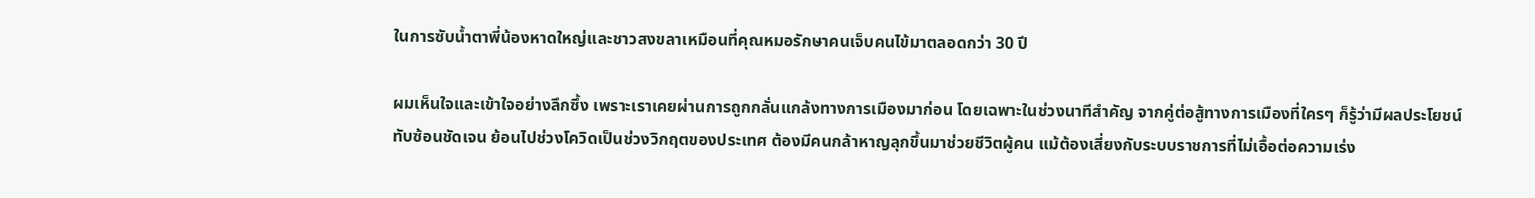ในการซับน้ำตาพี่น้องหาดใหญ่และชาวสงขลาเหมือนที่คุณหมอรักษาคนเจ็บคนไข้มาตลอดกว่า 30 ปี

ผมเห็นใจและเข้าใจอย่างลึกซึ้ง เพราะเราเคยผ่านการถูกกลั่นแกล้งทางการเมืองมาก่อน โดยเฉพาะในช่วงนาทีสำคัญ จากคู่ต่อสู้ทางการเมืองที่ใครๆ ก็รู้ว่ามีผลประโยชน์ทับซ้อนชัดเจน ย้อนไปช่วงโควิดเป็นช่วงวิกฤตของประเทศ ต้องมีคนกล้าหาญลุกขึ้นมาช่วยชีวิตผู้คน แม้ต้องเสี่ยงกับระบบราชการที่ไม่เอื้อต่อความเร่ง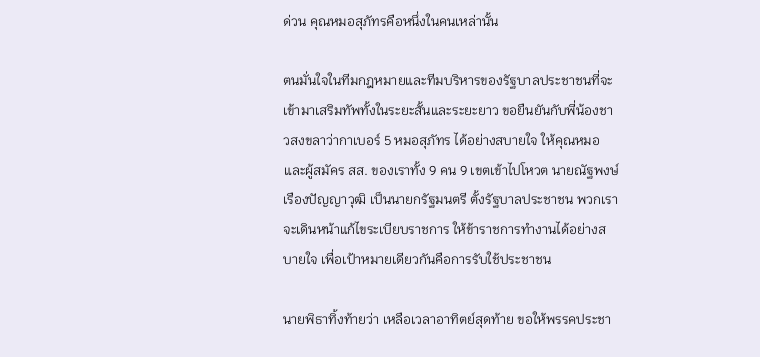ด่วน คุณหมอสุภัทรคือหนึ่งในคนเหล่านั้น

ตนมั่นใจในทีมกฎหมายและทีมบริหารของรัฐบาลประชาชนที่จะเข้ามาเสริมทัพทั้งในระยะสั้นและระยะยาว ขอยืนยันกับพี่น้องชาวสงขลาว่ากาเบอร์ 5 หมอสุภัทร ได้อย่างสบายใจ ให้คุณหมอและผู้สมัคร สส. ของเราทั้ง 9 คน 9 เขตเข้าไปโหวต นายณัฐพงษ์ เรืองปัญญาวุฒิ เป็นนายกรัฐมนตรี ตั้งรัฐบาลประชาชน พวกเราจะเดินหน้าแก้ไขระเบียบราชการ ให้ข้าราชการทำงานได้อย่างสบายใจ เพื่อเป้าหมายเดียวกันคือการรับใช้ประชาชน

นายพิธาทิ้งท้ายว่า เหลือเวลาอาทิตย์สุดท้าย ขอให้พรรคประชา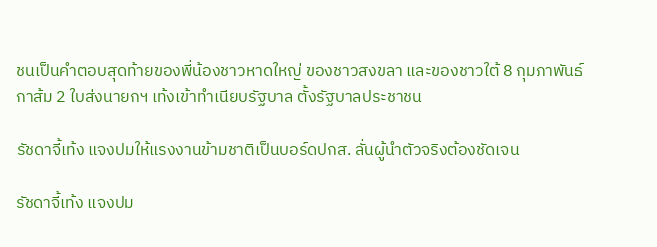ชนเป็นคำตอบสุดท้ายของพี่น้องชาวหาดใหญ่ ของชาวสงขลา และของชาวใต้ 8 กุมภาพันธ์ กาส้ม 2 ใบส่งนายกฯ เท้งเข้าทำเนียบรัฐบาล ตั้งรัฐบาลประชาชน

รัชดาจี้เท้ง แจงปมให้แรงงานข้ามชาติเป็นบอร์ดปกส. ลั่นผู้นำตัวจริงต้องชัดเจน

รัชดาจี้เท้ง แจงปม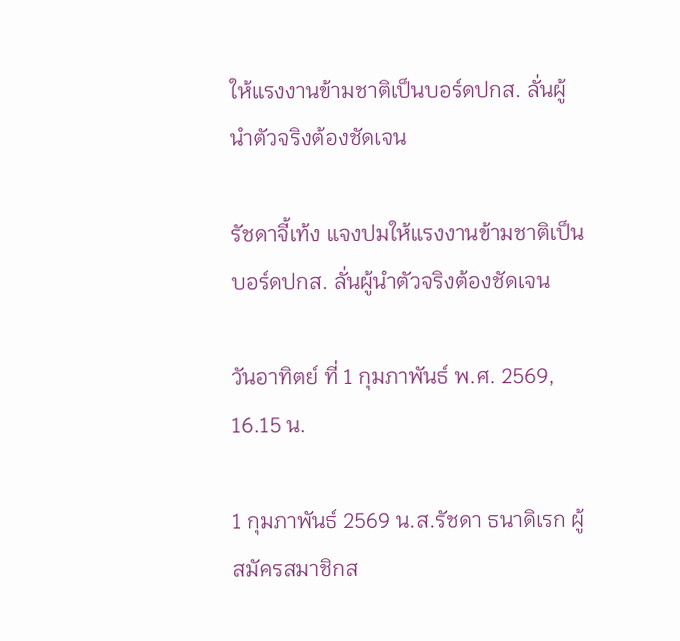ให้แรงงานข้ามชาติเป็นบอร์ดปกส. ลั่นผู้นำตัวจริงต้องชัดเจน

รัชดาจี้เท้ง แจงปมให้แรงงานข้ามชาติเป็นบอร์ดปกส. ลั่นผู้นำตัวจริงต้องชัดเจน

วันอาทิตย์ ที่ 1 กุมภาพันธ์ พ.ศ. 2569, 16.15 น.

1 กุมภาพันธ์ 2569 น.ส.รัชดา ธนาดิเรก ผู้สมัครสมาชิกส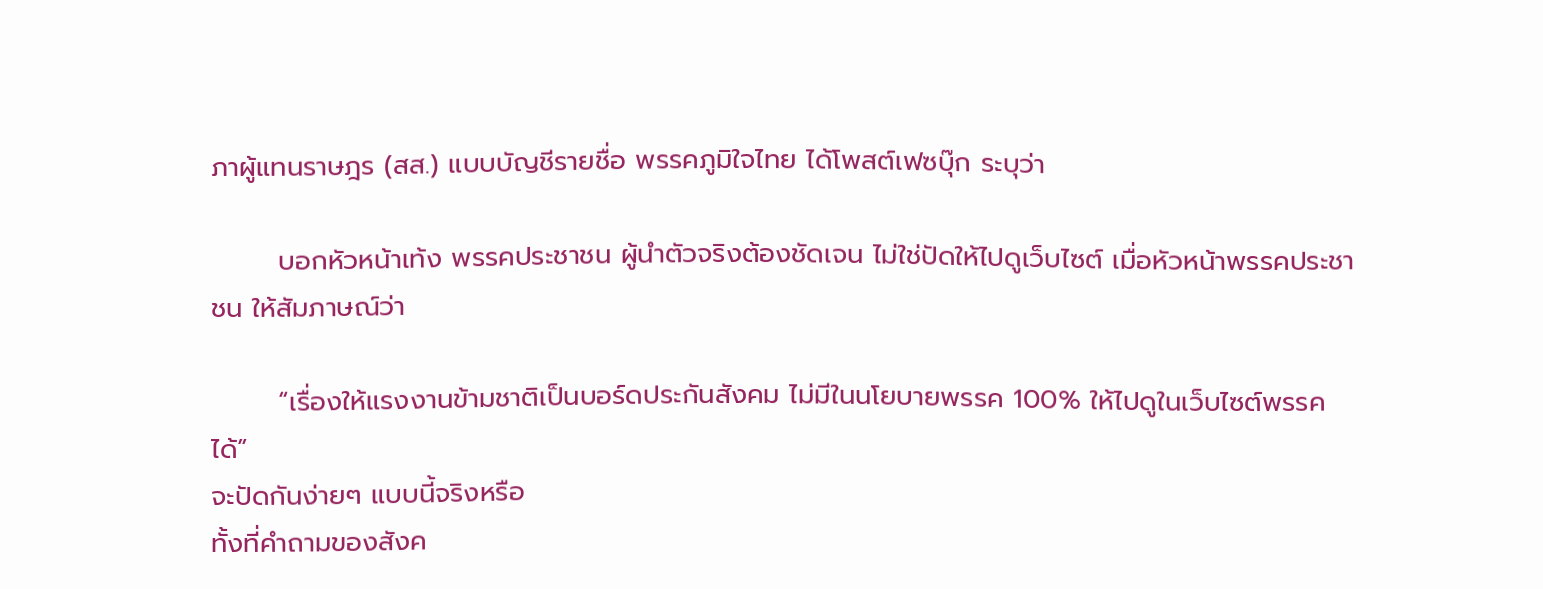ภาผู้แทนราษฎร (สส.) แบบบัญชีรายชื่อ พรรคภูมิใจไทย ได้โพสต์เฟซบุ๊ก ระบุว่า

       บอกหัวหน้าเท้ง พรรคประชาชน ผู้นำตัวจริงต้องชัดเจน ไม่ใช่ปัดให้ไปดูเว็บไซต์ เมื่อหัวหน้าพรรคประชาชน ให้สัมภาษณ์ว่า

       “เรื่องให้แรงงานข้ามชาติเป็นบอร์ดประกันสังคม ไม่มีในนโยบายพรรค 100% ให้ไปดูในเว็บไซต์พรรคได้”
จะปัดกันง่ายๆ แบบนี้จริงหรือ
ทั้งที่คำถามของสังค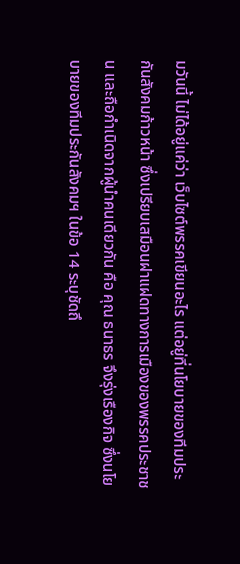มวันนี้ ไม่ได้อยู่แค่ว่า เว็บไซต์พรรคเขียนอะไร แต่อยู่ที่นโยบายของทีมประกันสังคมก้าวหน้า ซึ่งเปรียบเสมือนฝาแฝดทางการเมืองของพรรคประชาชน และถือกำเนิดจากผู้นำคนเดียวกัน คือ คุณ ธนาธร จึงรุ่งเรืองกิจ ซึ่งนโยบายของทีมประกันสังคมฯ ในข้อ 14 ระบุชัดถึ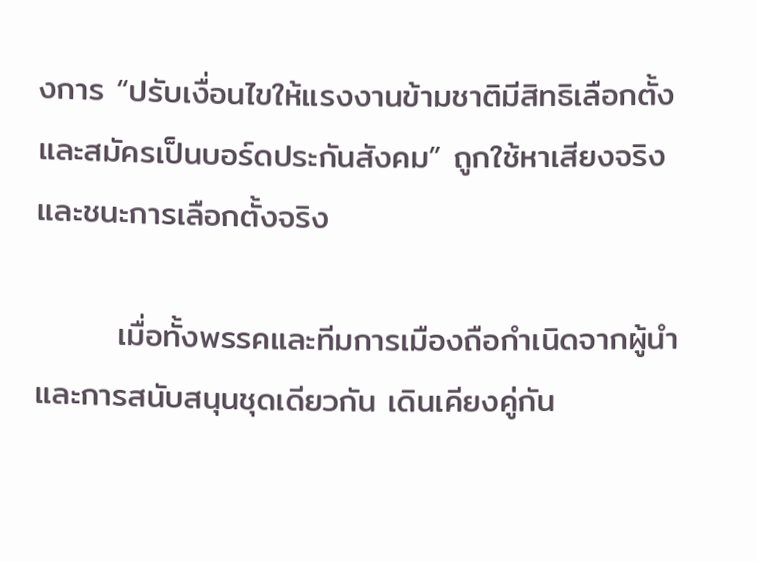งการ “ปรับเงื่อนไขให้แรงงานข้ามชาติมีสิทธิเลือกตั้งและสมัครเป็นบอร์ดประกันสังคม” ถูกใช้หาเสียงจริง และชนะการเลือกตั้งจริง

       เมื่อทั้งพรรคและทีมการเมืองถือกำเนิดจากผู้นำและการสนับสนุนชุดเดียวกัน เดินเคียงคู่กัน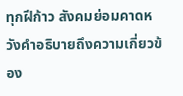ทุกฝีก้าว สังคมย่อมคาดหวังคำอธิบายถึงความเกี่ยวข้อง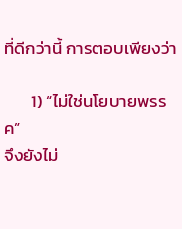ที่ดีกว่านี้ การตอบเพียงว่า

       1) “ไม่ใช่นโยบายพรรค”
จึงยังไม่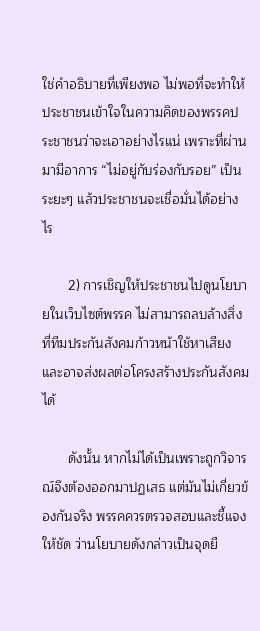ใช่คำอธิบายที่เพียงพอ ไม่พอที่จะทำให้ประชาชนเข้าใจในความคิดของพรรคประชาชนว่าจะเอาอย่างไรแน่ เพราะที่ผ่านมามีอาการ “ไม่อยู่กับร่องกับรอย” เป็นระยะๆ แล้วประชาชนจะเชื่อมั่นได้อย่างไร

       2) การเชิญให้ประชาชนไปดูนโยบายในเว็บไซต์พรรค ไม่สามารถลบล้างสิ่งที่ทีมประกันสังคมก้าวหน้าใช้หาเสียงและอาจส่งผลต่อโครงสร้างประกันสังคมได้

       ดังนั้น หากไม่ได้เป็นเพราะถูกวิจารณ์จึงต้องออกมาปฏเสธ แต่มันไม่เกี่ยวข้องกันจริง พรรคควรตรวจสอบและชี้แจงให้ชัด ว่านโยบายดังกล่าวเป็นจุดยื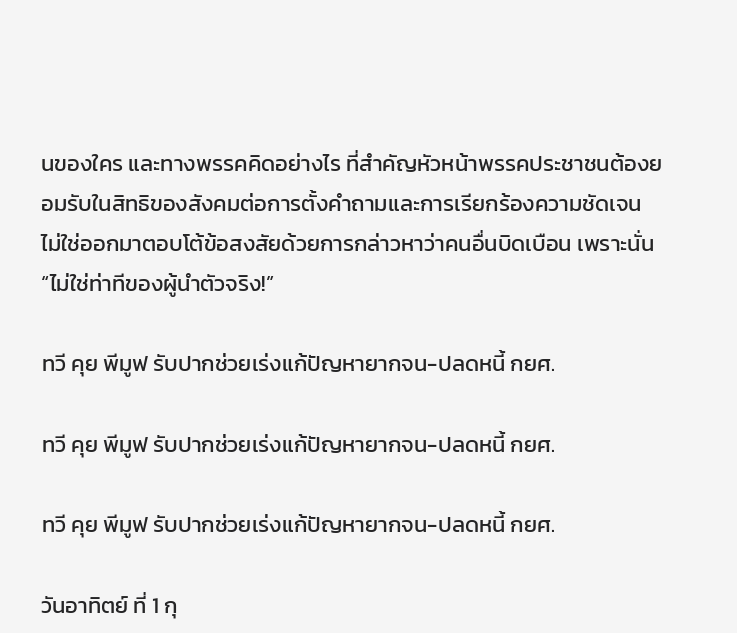นของใคร และทางพรรคคิดอย่างไร ที่สำคัญหัวหน้าพรรคประชาชนต้องยอมรับในสิทธิของสังคมต่อการตั้งคำถามและการเรียกร้องความชัดเจน ไม่ใช่ออกมาตอบโต้ข้อสงสัยด้วยการกล่าวหาว่าคนอื่นบิดเบือน เพราะนั่น “ไม่ใช่ท่าทีของผู้นำตัวจริง!”

ทวี คุย พีมูฟ รับปากช่วยเร่งแก้ปัญหายากจน-ปลดหนี้ กยศ.

ทวี คุย พีมูฟ รับปากช่วยเร่งแก้ปัญหายากจน-ปลดหนี้ กยศ.

ทวี คุย พีมูฟ รับปากช่วยเร่งแก้ปัญหายากจน-ปลดหนี้ กยศ.

วันอาทิตย์ ที่ 1 กุ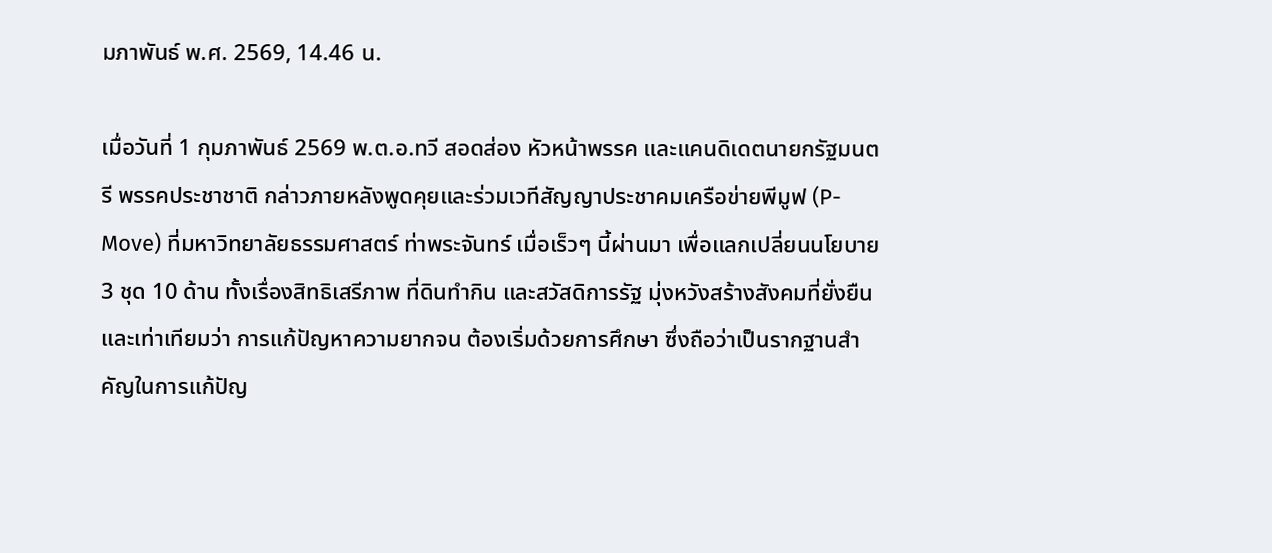มภาพันธ์ พ.ศ. 2569, 14.46 น.

เมื่อวันที่ 1 กุมภาพันธ์ 2569 พ.ต.อ.ทวี สอดส่อง หัวหน้าพรรค และแคนดิเดตนายกรัฐมนตรี พรรคประชาชาติ กล่าวภายหลังพูดคุยและร่วมเวทีสัญญาประชาคมเครือข่ายพีมูฟ (P-Move) ที่มหาวิทยาลัยธรรมศาสตร์ ท่าพระจันทร์ เมื่อเร็วๆ นี้ผ่านมา เพื่อแลกเปลี่ยนนโยบาย 3 ชุด 10 ด้าน ทั้งเรื่องสิทธิเสรีภาพ ที่ดินทำกิน และสวัสดิการรัฐ มุ่งหวังสร้างสังคมที่ยั่งยืนและเท่าเทียมว่า การแก้ปัญหาความยากจน ต้องเริ่มด้วยการศึกษา ซึ่งถือว่าเป็นรากฐานสำคัญในการแก้ปัญ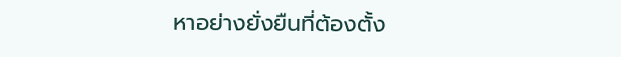หาอย่างยั่งยืนที่ต้องตั้ง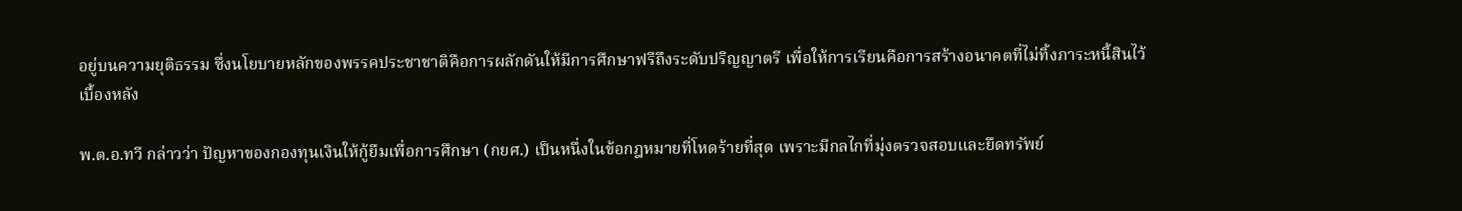อยู่บนความยุติธรรม ซึ่งนโยบายหลักของพรรคประชาชาติคือการผลักดันให้มีการศึกษาฟรีถึงระดับปริญญาตรี เพื่อให้การเรียนคือการสร้างอนาคตที่ไม่ทิ้งภาระหนี้สินไว้เบื้องหลัง

พ.ต.อ.ทวี กล่าวว่า ปัญหาของกองทุนเงินให้กู้ยืมเพื่อการศึกษา (กยศ.) เป็นหนึ่งในข้อกฎหมายที่โหดร้ายที่สุด เพราะมีกลไกที่มุ่งตรวจสอบและยึดทรัพย์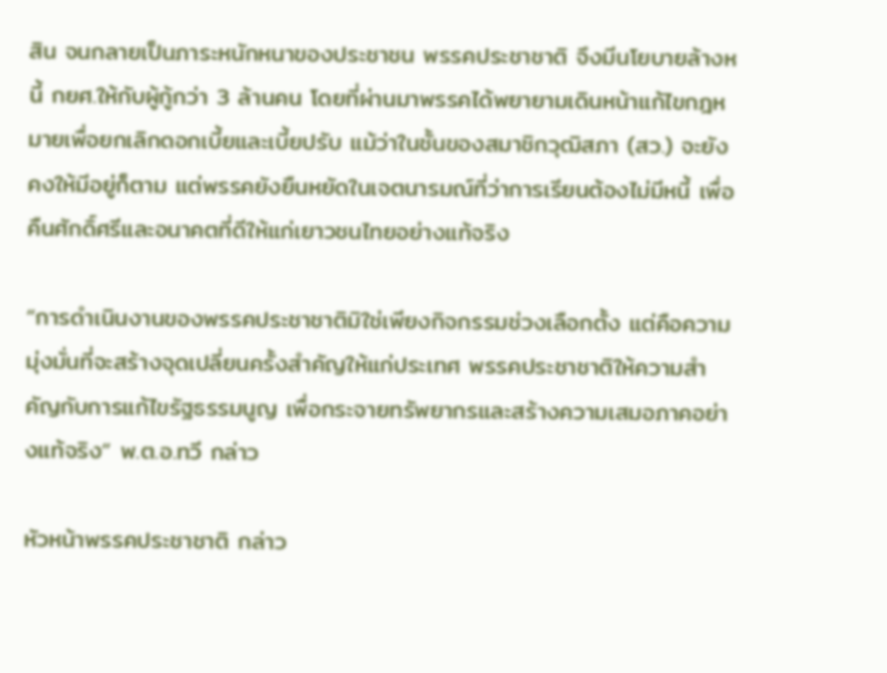สิน จนกลายเป็นภาระหนักหนาของประชาชน พรรคประชาชาติ จึงมีนโยบายล้างหนี้ กยศ.ให้กับผู้กู้กว่า 3 ล้านคน โดยที่ผ่านมาพรรคได้พยายามเดินหน้าแก้ไขกฎหมายเพื่อยกเลิกดอกเบี้ยและเบี้ยปรับ แม้ว่าในชั้นของสมาชิกวุฒิสภา (สว.) จะยังคงให้มีอยู่ก็ตาม แต่พรรคยังยืนหยัดในเจตนารมณ์ที่ว่าการเรียนต้องไม่มีหนี้ เพื่อคืนศักดิ์ศรีและอนาคตที่ดีให้แก่เยาวชนไทยอย่างแท้จริง

“การดำเนินงานของพรรคประชาชาติมิใช่เพียงกิจกรรมช่วงเลือกตั้ง แต่คือความมุ่งมั่นที่จะสร้างจุดเปลี่ยนครั้งสำคัญให้แก่ประเทศ พรรคประชาชาติให้ความสำคัญกับการแก้ไขรัฐธรรมนูญ เพื่อกระจายทรัพยากรและสร้างความเสมอภาคอย่างแท้จริง” พ.ต.อ.ทวี กล่าว

หัวหน้าพรรคประชาชาติ กล่าว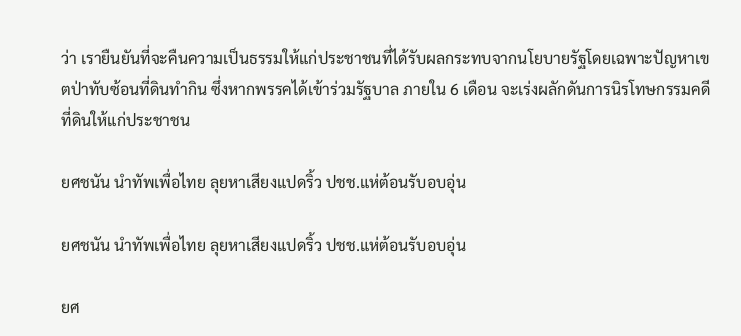ว่า เรายืนยันที่จะคืนความเป็นธรรมให้แก่ประชาชนที่ได้รับผลกระทบจากนโยบายรัฐโดยเฉพาะปัญหาเขตป่าทับซ้อนที่ดินทำกิน ซึ่งหากพรรคได้เข้าร่วมรัฐบาล ภายใน 6 เดือน จะเร่งผลักดันการนิรโทษกรรมคดีที่ดินให้แก่ประชาชน

ยศชนัน นำทัพเพื่อไทย ลุยหาเสียงแปดริ้ว ปชช.แห่ต้อนรับอบอุ่น

ยศชนัน นำทัพเพื่อไทย ลุยหาเสียงแปดริ้ว ปชช.แห่ต้อนรับอบอุ่น

ยศ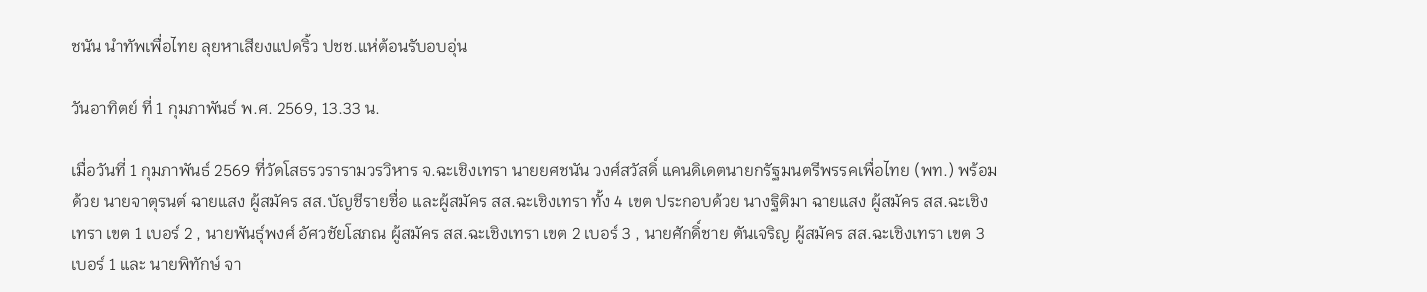ชนัน นำทัพเพื่อไทย ลุยหาเสียงแปดริ้ว ปชช.แห่ต้อนรับอบอุ่น

วันอาทิตย์ ที่ 1 กุมภาพันธ์ พ.ศ. 2569, 13.33 น.

เมื่อวันที่ 1 กุมภาพันธ์ 2569 ที่วัดโสธรวรารามวรวิหาร จ.ฉะเชิงเทรา นายยศชนัน วงศ์สวัสดิ์ แคนดิเดตนายกรัฐมนตรีพรรคเพื่อไทย (พท.) พร้อมด้วย นายจาตุรนต์ ฉายแสง ผู้สมัคร สส.บัญชีรายชื่อ และผู้สมัคร สส.ฉะเชิงเทรา ทั้ง 4 เขต ประกอบด้วย นางฐิติมา ฉายแสง ผู้สมัคร สส.ฉะเชิงเทรา เขต 1 เบอร์ 2 , นายพันธุ์พงศ์ อัศวชัยโสภณ ผู้สมัคร สส.ฉะเชิงเทรา เขต 2 เบอร์ 3 , นายศักดิ์ชาย ตันเจริญ ผู้สมัคร สส.ฉะเชิงเทรา เขต 3 เบอร์ 1 และ นายพิทักษ์ จา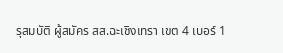รุสมบัติ ผู้สมัคร สส.ฉะเชิงเทรา เขต 4 เบอร์ 1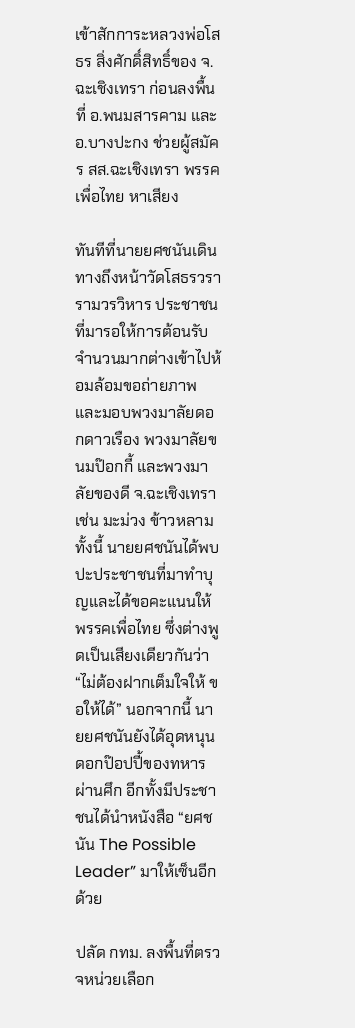เข้าสักการะหลวงพ่อโสธร สิ่งศักดิ์สิทธิ์ของ จ.ฉะเชิงเทรา ก่อนลงพื้นที่ อ.พนมสารคาม และ อ.บางปะกง ช่วยผู้สมัคร สส.ฉะเชิงเทรา พรรคเพื่อไทย หาเสียง

ทันทีที่นายยศชนันเดินทางถึงหน้าวัดโสธรวรารามวรวิหาร ประชาชนที่มารอให้การต้อนรับจำนวนมากต่างเข้าไปห้อมล้อมขอถ่ายภาพและมอบพวงมาลัยดอกดาวเรือง พวงมาลัยขนมป๊อกกี้ และพวงมาลัยของดี จ.ฉะเชิงเทรา เช่น มะม่วง ข้าวหลาม ทั้งนี้ นายยศชนันได้พบปะประชาชนที่มาทำบุญและได้ขอคะแนนให้พรรคเพื่อไทย ซึ่งต่างพูดเป็นเสียงเดียวกันว่า “ไม่ต้องฝากเต็มใจให้ ขอให้ได้” นอกจากนี้ นายยศชนันยังได้อุดหนุนดอกป๊อปปี้ของทหารผ่านศึก อีกทั้งมีประชาชนได้นำหนังสือ “ยศชนัน The Possible Leader” มาให้เซ็นอีกด้วย

ปลัด กทม. ลงพื้นที่ตรวจหน่วยเลือก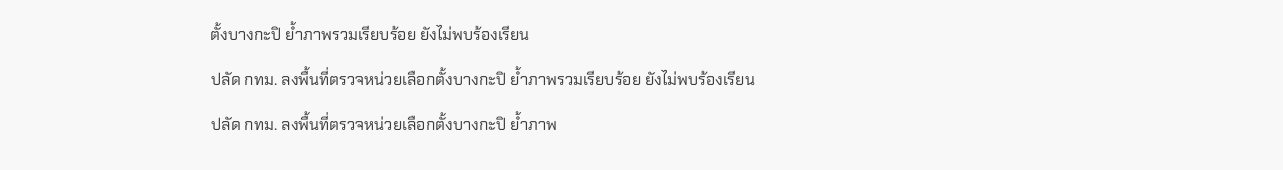ตั้งบางกะปิ ย้ำภาพรวมเรียบร้อย ยังไม่พบร้องเรียน

ปลัด กทม. ลงพื้นที่ตรวจหน่วยเลือกตั้งบางกะปิ ย้ำภาพรวมเรียบร้อย ยังไม่พบร้องเรียน

ปลัด กทม. ลงพื้นที่ตรวจหน่วยเลือกตั้งบางกะปิ ย้ำภาพ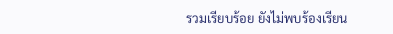รวมเรียบร้อย ยังไม่พบร้องเรียน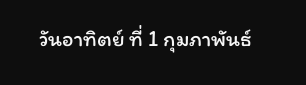วันอาทิตย์ ที่ 1 กุมภาพันธ์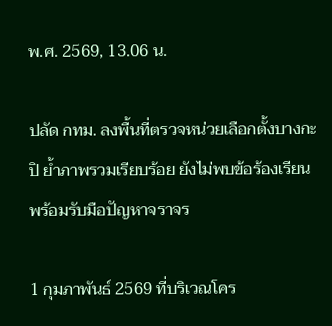พ.ศ. 2569, 13.06 น.

ปลัด กทม. ลงพื้นที่ตรวจหน่วยเลือกตั้งบางกะปิ ย้ำภาพรวมเรียบร้อย ยังไม่พบข้อร้องเรียน พร้อมรับมือปัญหาจราจร

1 กุมภาพันธ์ 2569 ที่บริเวณโคร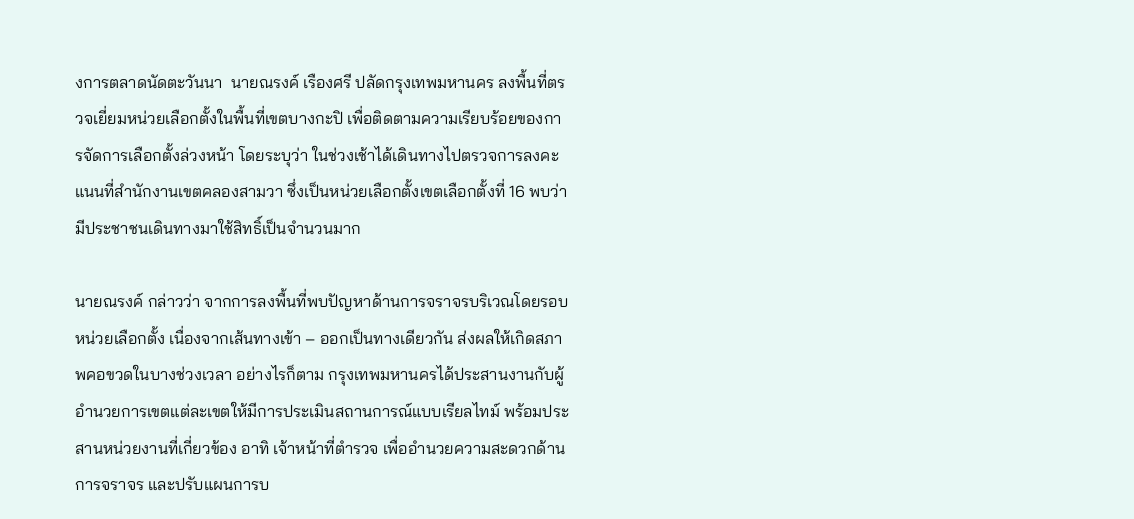งการตลาดนัดตะวันนา  นายณรงค์ เรืองศรี ปลัดกรุงเทพมหานคร ลงพื้นที่ตรวจเยี่ยมหน่วยเลือกตั้งในพื้นที่เขตบางกะปิ เพื่อติดตามความเรียบร้อยของการจัดการเลือกตั้งล่วงหน้า โดยระบุว่า ในช่วงเช้าได้เดินทางไปตรวจการลงคะแนนที่สำนักงานเขตคลองสามวา ซึ่งเป็นหน่วยเลือกตั้งเขตเลือกตั้งที่ 16 พบว่ามีประชาชนเดินทางมาใช้สิทธิ์เป็นจำนวนมาก

นายณรงค์ กล่าวว่า จากการลงพื้นที่พบปัญหาด้านการจราจรบริเวณโดยรอบหน่วยเลือกตั้ง เนื่องจากเส้นทางเข้า – ออกเป็นทางเดียวกัน ส่งผลให้เกิดสภาพคอขวดในบางช่วงเวลา อย่างไรก็ตาม กรุงเทพมหานครได้ประสานงานกับผู้อำนวยการเขตแต่ละเขตให้มีการประเมินสถานการณ์แบบเรียลไทม์ พร้อมประสานหน่วยงานที่เกี่ยวข้อง อาทิ เจ้าหน้าที่ตำรวจ เพื่ออำนวยความสะดวกด้านการจราจร และปรับแผนการบ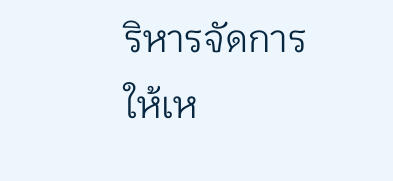ริหารจัดการให้เห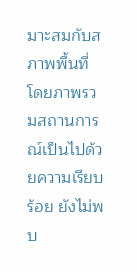มาะสมกับสภาพพื้นที่ โดยภาพรวมสถานการณ์เป็นไปด้วยความเรียบร้อย ยังไม่พบ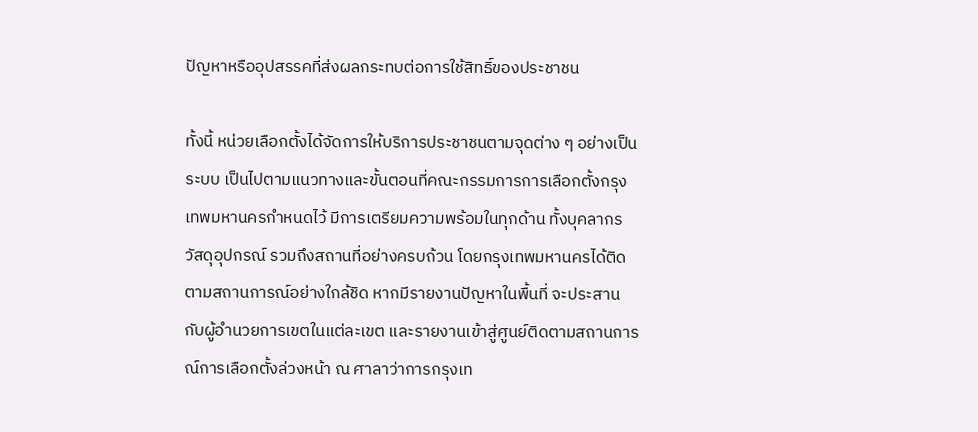ปัญหาหรืออุปสรรคที่ส่งผลกระทบต่อการใช้สิทธิ์ของประชาชน

ทั้งนี้ หน่วยเลือกตั้งได้จัดการให้บริการประชาชนตามจุดต่าง ๆ อย่างเป็นระบบ เป็นไปตามแนวทางและขั้นตอนที่คณะกรรมการการเลือกตั้งกรุงเทพมหานครกำหนดไว้ มีการเตรียมความพร้อมในทุกด้าน ทั้งบุคลากร วัสดุอุปกรณ์ รวมถึงสถานที่อย่างครบถ้วน โดยกรุงเทพมหานครได้ติดตามสถานการณ์อย่างใกล้ชิด หากมีรายงานปัญหาในพื้นที่ จะประสานกับผู้อำนวยการเขตในแต่ละเขต และรายงานเข้าสู่ศูนย์ติดตามสถานการณ์การเลือกตั้งล่วงหน้า ณ ศาลาว่าการกรุงเท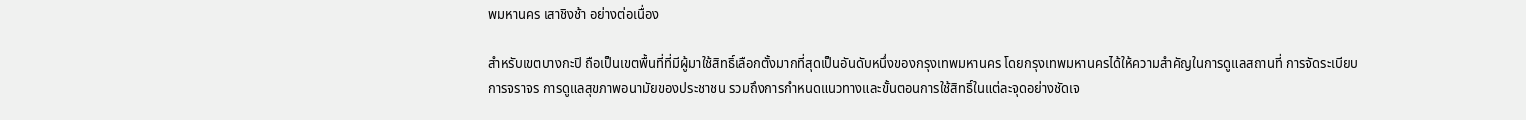พมหานคร เสาชิงช้า อย่างต่อเนื่อง

สำหรับเขตบางกะปิ ถือเป็นเขตพื้นที่ที่มีผู้มาใช้สิทธิ์เลือกตั้งมากที่สุดเป็นอันดับหนึ่งของกรุงเทพมหานคร โดยกรุงเทพมหานครได้ให้ความสำคัญในการดูแลสถานที่ การจัดระเบียบการจราจร การดูแลสุขภาพอนามัยของประชาชน รวมถึงการกำหนดแนวทางและขั้นตอนการใช้สิทธิ์ในแต่ละจุดอย่างชัดเจ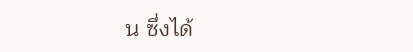น ซึ่งได้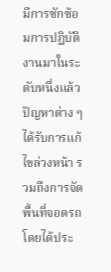มีการซักซ้อมการปฏิบัติงานมาในระดับหนึ่งแล้ว ปัญหาต่าง ๆ ได้รับการแก้ไขล่วงหน้า รวมถึงการจัดพื้นที่จอดรถ โดยได้ประ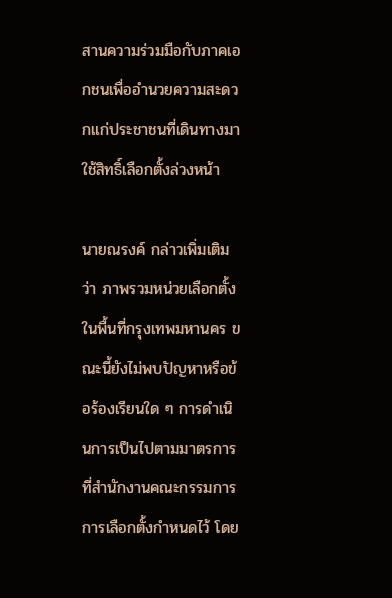สานความร่วมมือกับภาคเอกชนเพื่ออำนวยความสะดวกแก่ประชาชนที่เดินทางมาใช้สิทธิ์เลือกตั้งล่วงหน้า

นายณรงค์ กล่าวเพิ่มเติมว่า ภาพรวมหน่วยเลือกตั้งในพื้นที่กรุงเทพมหานคร ขณะนี้ยังไม่พบปัญหาหรือข้อร้องเรียนใด ๆ การดำเนินการเป็นไปตามมาตรการที่สำนักงานคณะกรรมการการเลือกตั้งกำหนดไว้ โดย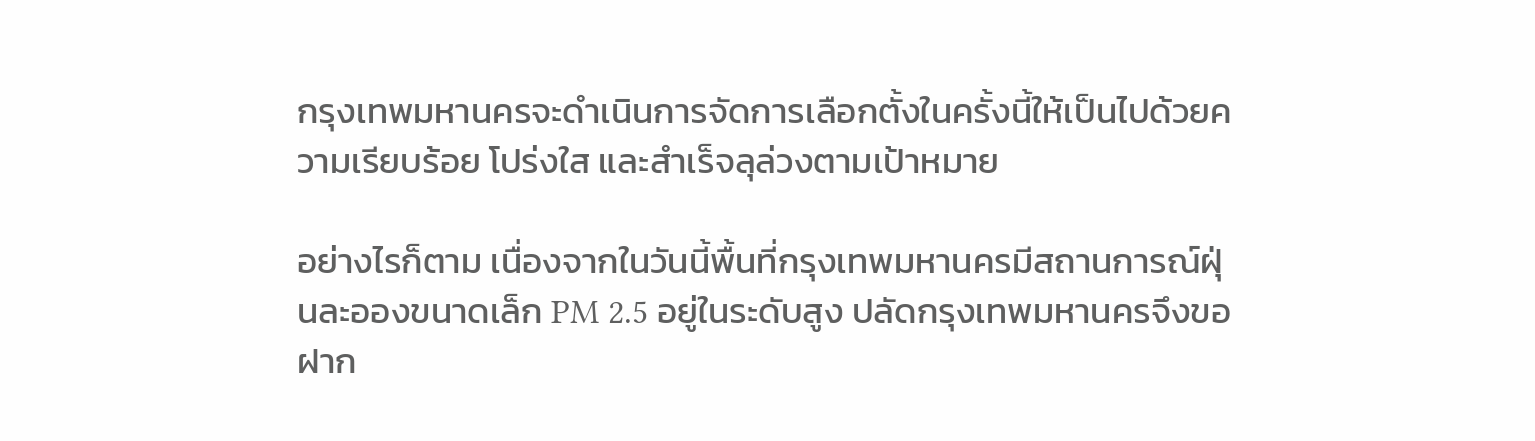กรุงเทพมหานครจะดำเนินการจัดการเลือกตั้งในครั้งนี้ให้เป็นไปด้วยความเรียบร้อย โปร่งใส และสำเร็จลุล่วงตามเป้าหมาย

อย่างไรก็ตาม เนื่องจากในวันนี้พื้นที่กรุงเทพมหานครมีสถานการณ์ฝุ่นละอองขนาดเล็ก PM 2.5 อยู่ในระดับสูง ปลัดกรุงเทพมหานครจึงขอฝาก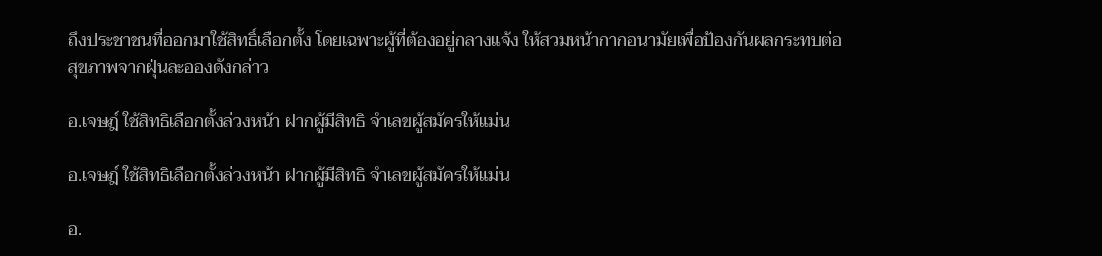ถึงประชาชนที่ออกมาใช้สิทธิ์เลือกตั้ง โดยเฉพาะผู้ที่ต้องอยู่กลางแจ้ง ให้สวมหน้ากากอนามัยเพื่อป้องกันผลกระทบต่อสุขภาพจากฝุ่นละอองดังกล่าว

อ.เจษฎ์ ใช้สิทธิเลือกตั้งล่วงหน้า ฝากผู้มีสิทธิ จำเลขผู้สมัครให้แม่น

อ.เจษฎ์ ใช้สิทธิเลือกตั้งล่วงหน้า ฝากผู้มีสิทธิ จำเลขผู้สมัครให้แม่น

อ.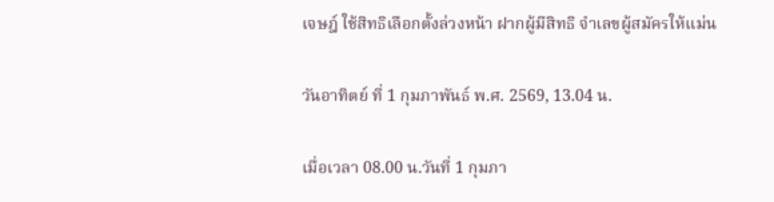เจษฎ์ ใช้สิทธิเลือกตั้งล่วงหน้า ฝากผู้มีสิทธิ จำเลขผู้สมัครให้แม่น

วันอาทิตย์ ที่ 1 กุมภาพันธ์ พ.ศ. 2569, 13.04 น.

เมื่อเวลา 08.00 น.วันที่ 1 กุมภา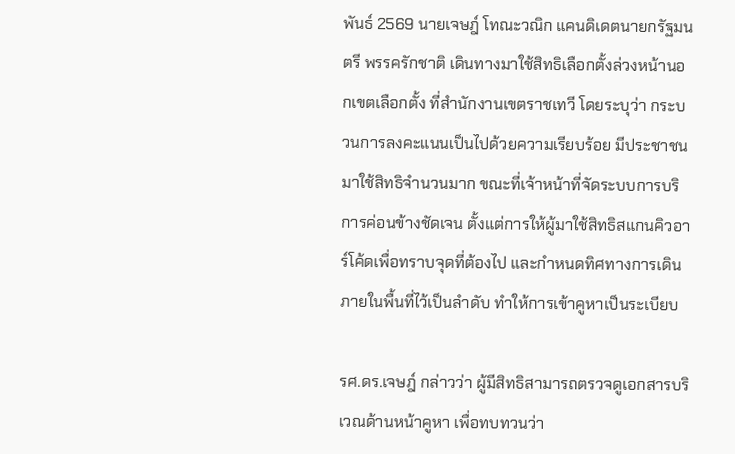พันธ์ 2569 นายเจษฎ์ โทณะวณิก แคนดิเดตนายกรัฐมนตรี พรรครักชาติ เดินทางมาใช้สิทธิเลือกตั้งล่วงหน้านอกเขตเลือกตั้ง ที่สำนักงานเขตราชเทวี โดยระบุว่า กระบวนการลงคะแนนเป็นไปด้วยความเรียบร้อย มีประชาชนมาใช้สิทธิจำนวนมาก ขณะที่เจ้าหน้าที่จัดระบบการบริการค่อนข้างชัดเจน ตั้งแต่การให้ผู้มาใช้สิทธิสแกนคิวอาร์โค้ดเพื่อทราบจุดที่ต้องไป และกำหนดทิศทางการเดินภายในพื้นที่ไว้เป็นลำดับ ทำให้การเข้าคูหาเป็นระเบียบ

รศ.ดร.เจษฎ์ กล่าวว่า ผู้มีสิทธิสามารถตรวจดูเอกสารบริเวณด้านหน้าคูหา เพื่อทบทวนว่า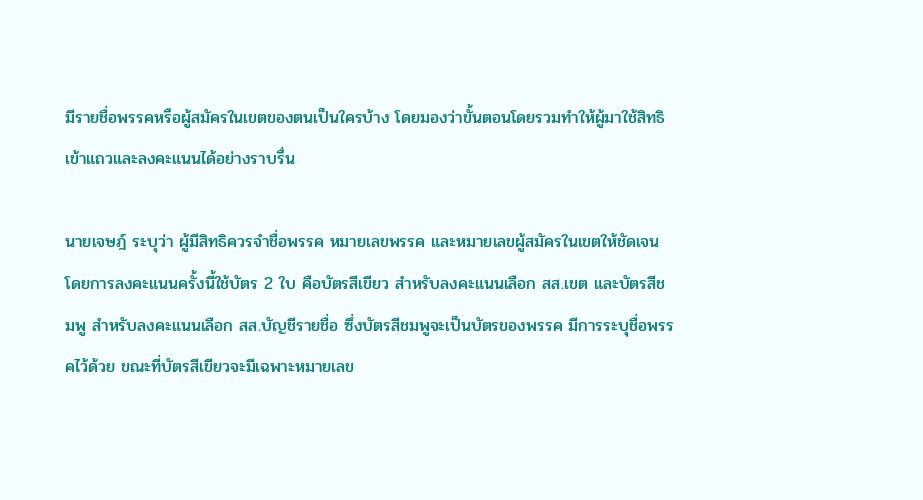มีรายชื่อพรรคหรือผู้สมัครในเขตของตนเป็นใครบ้าง โดยมองว่าขั้นตอนโดยรวมทำให้ผู้มาใช้สิทธิเข้าแถวและลงคะแนนได้อย่างราบรื่น

นายเจษฎ์ ระบุว่า ผู้มีสิทธิควรจำชื่อพรรค หมายเลขพรรค และหมายเลขผู้สมัครในเขตให้ชัดเจน โดยการลงคะแนนครั้งนี้ใช้บัตร 2 ใบ คือบัตรสีเขียว สำหรับลงคะแนนเลือก สส.เขต และบัตรสีชมพู สำหรับลงคะแนนเลือก สส.บัญชีรายชื่อ ซึ่งบัตรสีชมพูจะเป็นบัตรของพรรค มีการระบุชื่อพรรคไว้ด้วย ขณะที่บัตรสีเขียวจะมีเฉพาะหมายเลข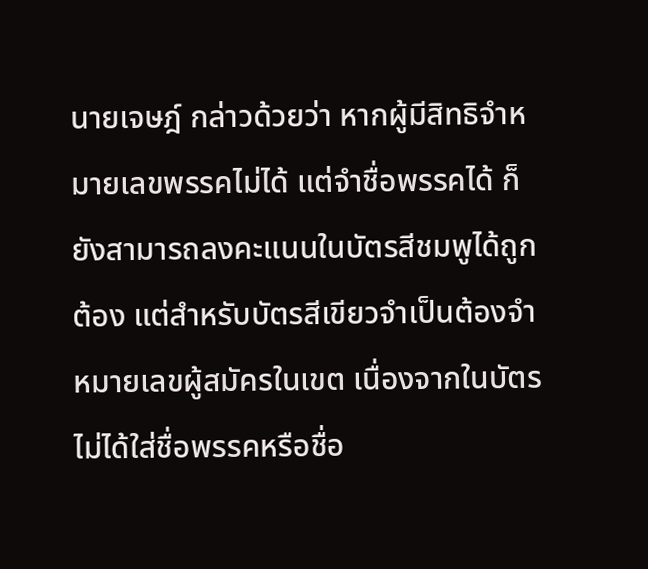นายเจษฎ์ กล่าวด้วยว่า หากผู้มีสิทธิจำหมายเลขพรรคไม่ได้ แต่จำชื่อพรรคได้ ก็ยังสามารถลงคะแนนในบัตรสีชมพูได้ถูกต้อง แต่สำหรับบัตรสีเขียวจำเป็นต้องจำหมายเลขผู้สมัครในเขต เนื่องจากในบัตรไม่ได้ใส่ชื่อพรรคหรือชื่อ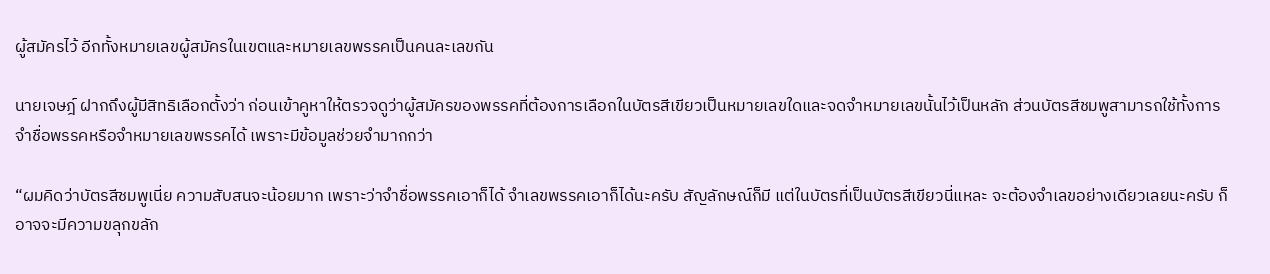ผู้สมัครไว้ อีกทั้งหมายเลขผู้สมัครในเขตและหมายเลขพรรคเป็นคนละเลขกัน

นายเจษฎ์ ฝากถึงผู้มีสิทธิเลือกตั้งว่า ก่อนเข้าคูหาให้ตรวจดูว่าผู้สมัครของพรรคที่ต้องการเลือกในบัตรสีเขียวเป็นหมายเลขใดและจดจำหมายเลขนั้นไว้เป็นหลัก ส่วนบัตรสีชมพูสามารถใช้ทั้งการจำชื่อพรรคหรือจำหมายเลขพรรคได้ เพราะมีข้อมูลช่วยจำมากกว่า

“ผมคิดว่าบัตรสีชมพูเนี่ย ความสับสนจะน้อยมาก เพราะว่าจำชื่อพรรคเอาก็ได้ จำเลขพรรคเอาก็ได้นะครับ สัญลักษณ์ก็มี แต่ในบัตรที่เป็นบัตรสีเขียวนี่แหละ จะต้องจำเลขอย่างเดียวเลยนะครับ ก็อาจจะมีความขลุกขลัก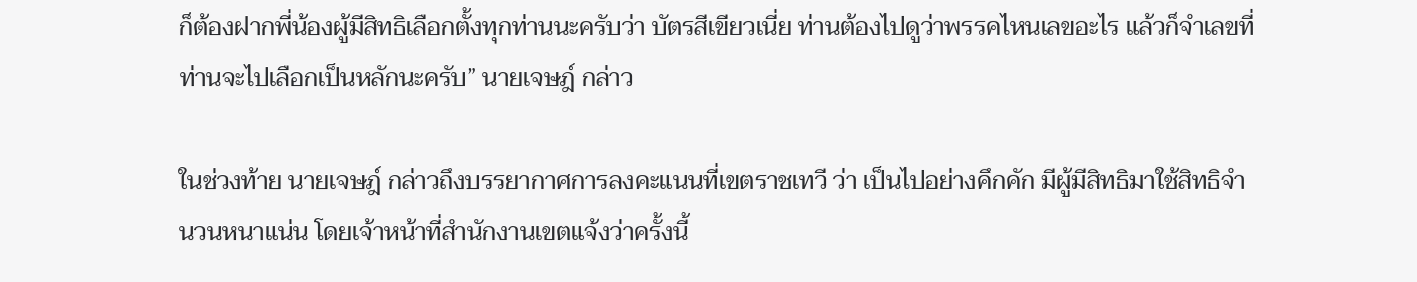ก็ต้องฝากพี่น้องผู้มีสิทธิเลือกตั้งทุกท่านนะครับว่า บัตรสีเขียวเนี่ย ท่านต้องไปดูว่าพรรคไหนเลขอะไร แล้วก็จำเลขที่ท่านจะไปเลือกเป็นหลักนะครับ” นายเจษฎ์ กล่าว

ในช่วงท้าย นายเจษฎ์ กล่าวถึงบรรยากาศการลงคะแนนที่เขตราชเทวี ว่า เป็นไปอย่างคึกคัก มีผู้มีสิทธิมาใช้สิทธิจำนวนหนาแน่น โดยเจ้าหน้าที่สำนักงานเขตแจ้งว่าครั้งนี้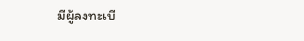มีผู้ลงทะเบี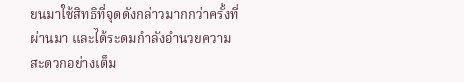ยนมาใช้สิทธิที่จุดดังกล่าวมากกว่าครั้งที่ผ่านมา และได้ระดมกำลังอำนวยความสะดวกอย่างเต็ม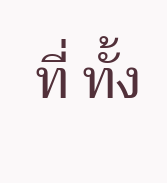ที่ ทั้ง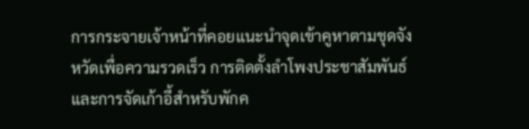การกระจายเจ้าหน้าที่คอยแนะนำจุดเข้าคูหาตามชุดจังหวัดเพื่อความรวดเร็ว การติดตั้งลำโพงประชาสัมพันธ์ และการจัดเก้าอี้สำหรับพักค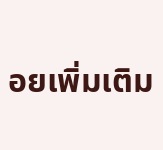อยเพิ่มเติม